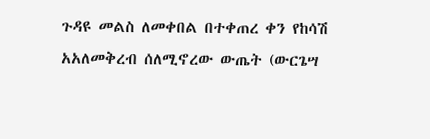ጉዳዩ መልስ ለመቀበል በተቀጠረ ቀን የከሳሽ አአለመቅረብ ሰለሚኖረው ውጤት (ውርጌሣ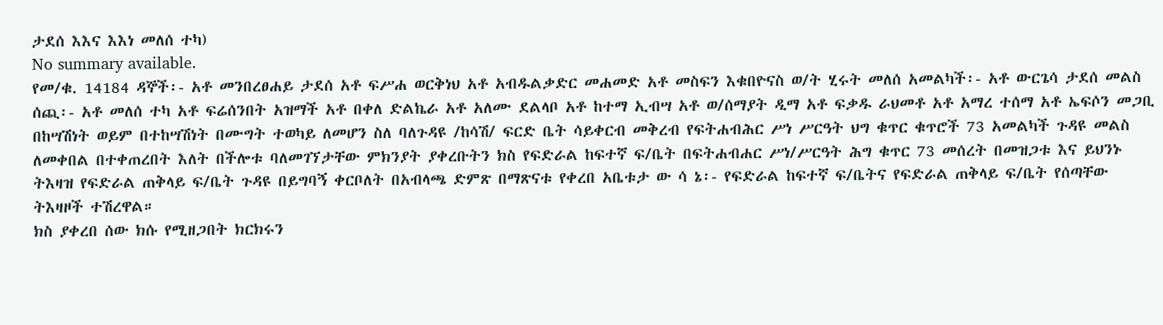ታደሰ እእና እእነ መለሰ ተካ)
No summary available.
የመ/ቁ. 14184 ዳኞች፡- አቶ መንበረፀሐይ ታደሰ አቶ ፍሥሐ ወርቅነህ አቶ አብዱልቃድር መሐመድ አቶ መስፍን እቁበዮናስ ወ/ት ሂሩት መለሰ አመልካች፡- አቶ ውርጌሳ ታደሰ መልስ ሰጪ፡- አቶ መለሰ ተካ አቶ ፍሬሰንበት አዝማች አቶ በቀለ ድልኬራ አቶ አለሙ ደልላቦ አቶ ከተማ ኢብሣ አቶ ወ/ሰማያት ዲማ አቶ ፍቃዱ ራህመቶ አቶ አማረ ተሰማ አቶ ኤፍሶን መጋቢ በከሣሽነት ወይም በተከሣሽነት በሙግት ተወካይ ለመሆን ስለ ባለጉዳዩ /ከሳሽ/ ፍርድ ቤት ሳይቀርብ መቅረብ የፍትሐብሕር ሥነ ሥርዓት ህግ ቁጥር ቁጥሮች 73 አመልካች ጉዳዩ መልስ ለመቀበል በተቀጠረበት እለት በችሎቱ ባለመገኘታቸው ምክንያት ያቀረቡትን ክስ የፍድራል ከፍተኛ ፍ/ቤት በፍትሐብሐር ሥነ/ሥርዓት ሕግ ቁጥር 73 መሰረት በመዝጋቱ እና ይህንኑ ትእዛዝ የፍድራል ጠቅላይ ፍ/ቤት ጉዳዩ በይግባኝ ቀርቦለት በአብላጫ ድምጽ በማጽናቱ የቀረበ አቤቱታ ው ሳ ኔ፡- የፍድራል ከፍተኛ ፍ/ቤትና የፍድራል ጠቅላይ ፍ/ቤት የሰጣቸው ትእዛዞች ተሽረዋል።
ክስ ያቀረበ ሰው ክሱ የሚዘጋበት ክርክሩን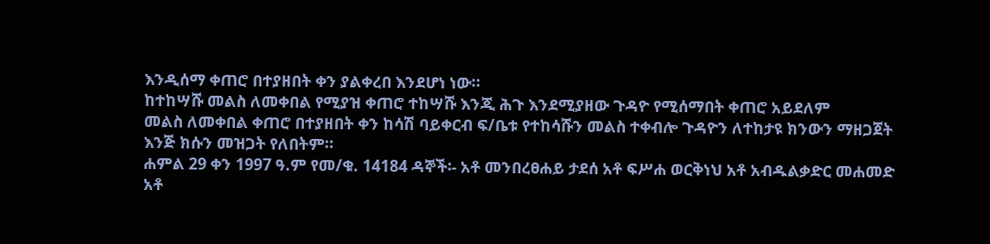እንዲሰማ ቀጠሮ በተያዘበት ቀን ያልቀረበ እንደሆነ ነው።
ከተከሣሹ መልስ ለመቀበል የሚያዝ ቀጠሮ ተከሣሹ እንጂ ሕጉ እንደሚያዘው ጉዳዮ የሚሰማበት ቀጠሮ አይደለም
መልስ ለመቀበል ቀጠሮ በተያዘበት ቀን ከሳሽ ባይቀርብ ፍ/ቤቱ የተከሳሹን መልስ ተቀብሎ ጉዳዮን ለተከታዩ ክንውን ማዘጋጀት እንጅ ክሱን መዝጋት የለበትም።
ሐምል 29 ቀን 1997 ዓ.ም የመ/ቁ. 14184 ዳኞች፡- አቶ መንበረፀሐይ ታደሰ አቶ ፍሥሐ ወርቅነህ አቶ አብዱልቃድር መሐመድ አቶ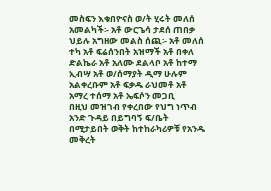መስፍን እቁበዮናስ ወ/ት ሂሩት መለሰ አመልካች፡- አቶ ውርጌሳ ታደሰ ጠበቃ ህይሉ አግዘው መልስ ሰጪ፡- አቶ መለሰ ተካ አቶ ፍሬሰንበት አዝማች አቶ በቀለ ድልኬራ አቶ አለሙ ደልላቦ አቶ ከተማ ኢብሣ አቶ ወ/ሰማያት ዲማ ሁሉም አልቀረቡም አቶ ፍቃዱ ራህመቶ አቶ አማረ ተሰማ አቶ ኤፍሶን መጋቢ
በዚህ መዝገብ የቀረበው የህግ ነጥብ አንድ ጉዳይ በይግባኝ ፍ/ቤት በሚታይበት ወቅት ከተከራካሪዎቹ የአንዱ መቅረት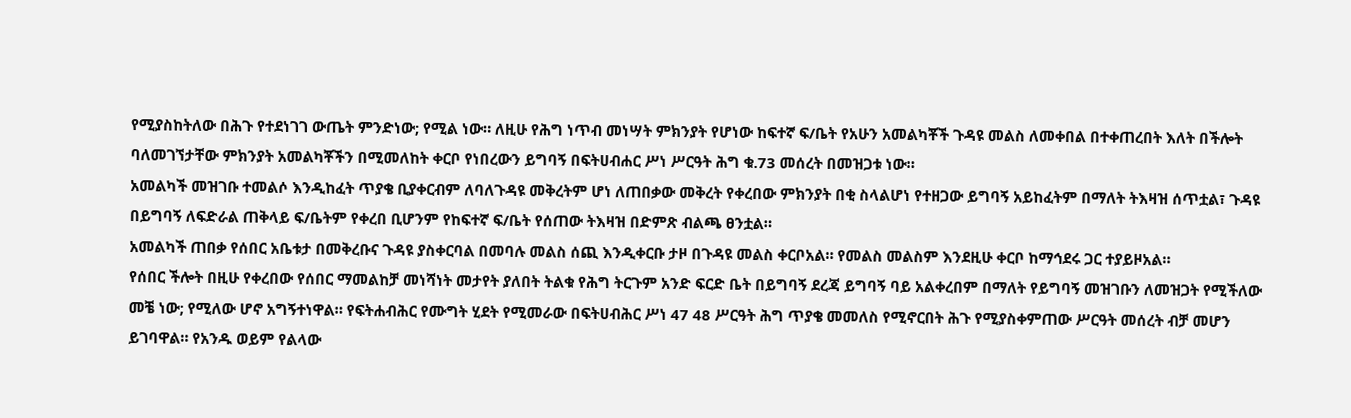የሚያስከትለው በሕጉ የተደነገገ ውጤት ምንድነው; የሚል ነው። ለዚሁ የሕግ ነጥብ መነሣት ምክንያት የሆነው ከፍተኛ ፍ/ቤት የአሁን አመልካቾች ጉዳዩ መልስ ለመቀበል በተቀጠረበት እለት በችሎት ባለመገኘታቸው ምክንያት አመልካቾችን በሚመለከት ቀርቦ የነበረውን ይግባኝ በፍትሀብሐር ሥነ ሥርዓት ሕግ ቁ.73 መሰረት በመዝጋቱ ነው።
አመልካች መዝገቡ ተመልሶ እንዲከፈት ጥያቄ ቢያቀርብም ለባለጉዳዩ መቅረትም ሆነ ለጠበቃው መቅረት የቀረበው ምክንያት በቂ ስላልሆነ የተዘጋው ይግባኝ አይከፈትም በማለት ትእዛዝ ሰጥቷል፣ ጉዳዩ በይግባኝ ለፍድራል ጠቅላይ ፍ/ቤትም የቀረበ ቢሆንም የከፍተኛ ፍ/ቤት የሰጠው ትእዛዝ በድምጽ ብልጫ ፀንቷል።
አመልካች ጠበቃ የሰበር አቤቱታ በመቅረቡና ጉዳዩ ያስቀርባል በመባሉ መልስ ሰጪ እንዲቀርቡ ታዞ በጉዳዩ መልስ ቀርቦአል። የመልስ መልስም እንደዚሁ ቀርቦ ከማኅደሩ ጋር ተያይዞአል።
የሰበር ችሎት በዚሁ የቀረበው የሰበር ማመልከቻ መነሻነት መታየት ያለበት ትልቁ የሕግ ትርጉም አንድ ፍርድ ቤት በይግባኝ ደረጃ ይግባኝ ባይ አልቀረበም በማለት የይግባኝ መዝገቡን ለመዝጋት የሚችለው መቼ ነው; የሚለው ሆኖ አግኝተነዋል። የፍትሐብሕር የሙግት ሂደት የሚመራው በፍትሀብሕር ሥነ 47 48 ሥርዓት ሕግ ጥያቄ መመለስ የሚኖርበት ሕጉ የሚያስቀምጠው ሥርዓት መሰረት ብቻ መሆን ይገባዋል። የአንዱ ወይም የልላው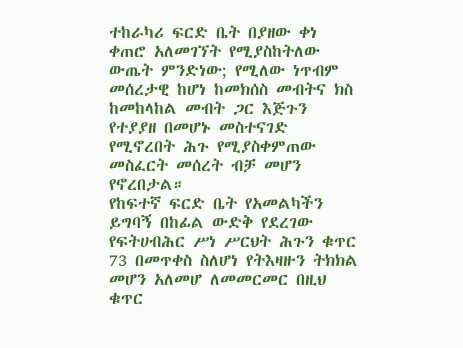ተከራካሪ ፍርድ ቤት በያዘው ቀነ ቀጠሮ አለመገኘት የሚያስከትለው ውጤት ምንድነው; የሚለው ነጥብም መሰረታዊ ከሆነ ከመክሰስ መብትና ክስ ከመከላከል መብት ጋር እጅጉን የተያያዘ በመሆኑ መስተናገድ የሚኖረበት ሕጉ የሚያስቀምጠው መስፈርት መሰረት ብቻ መሆን የኖረበታል።
የከፍተኛ ፍርድ ቤት የአመልካችን ይግባኝ በከፊል ውድቅ የደረገው የፍትሀብሕር ሥነ ሥርህት ሕጉን ቁጥር 73 በመጥቀስ ስለሆነ የትእዛዙን ትክክል መሆን አለመሆ ለመመርመር በዚህ ቁጥር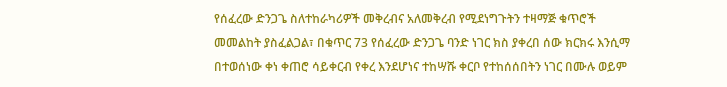የሰፈረው ድንጋጌ ስለተከራካሪዎች መቅረብና አለመቅረብ የሚደነግጉትን ተዛማጅ ቁጥሮች መመልከት ያስፈልጋል፣ በቁጥር 73 የሰፈረው ድንጋጌ ባንድ ነገር ክስ ያቀረበ ሰው ክርክሩ እንሲማ በተወሰነው ቀነ ቀጠሮ ሳይቀርብ የቀረ እንደሆነና ተከሣሹ ቀርቦ የተከሰሰበትን ነገር በሙሉ ወይም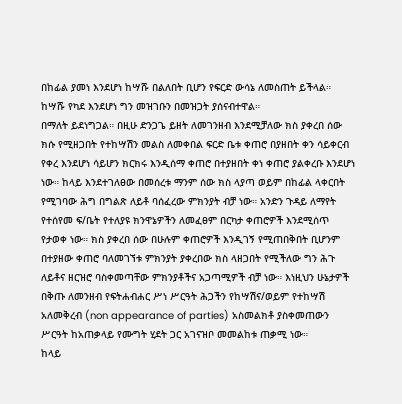በከፊል ያመነ እንደሆነ ከሣሹ በልለበት ቢሆን የፍርድ ውሳኔ ለመስጠት ይችላል። ከሣሹ የካደ እንደሆነ ግን መዝገቡን በመዝጋት ያሰናብተዋል።
በማለት ይደነግጋል። በዚሁ ድንጋጌ ይዘት ለመገንዘብ እንደሚቻለው ክስ ያቀረበ ሰው ክሱ የሚዘጋበት የተከሣሽን መልስ ለመቀበል ፍርድ ቤቱ ቀጠሮ በያዘበት ቀን ሳይቀርብ የቀረ እንደሆነ ሳይሆን ክርክሩ እንዲሰማ ቀጠሮ በተያዘበት ቀነ ቀጠሮ ያልቀረቡ እንደሆነ ነው። ከላይ እንደተገለፀው በመሰረቱ ማንም ሰው ክስ ላያጣ ወይም በከፊል ላቀርበት የሚገባው ሕግ በግልጽ ለይቶ ባሰፈረው ምክንያት ብቻ ነው። አንድን ጉዳይ ለማየት የተሰየመ ፍ/ቤት የተለያዩ ክንዋኔዎችን ለመፈፀም በርካታ ቀጠሮዎች እንደሚሰጥ የታወቀ ነው። ክስ ያቀረበ ሰው በሁሉም ቀጠሮዎች እንዲገኝ የሚጠበቅበት ቢሆንም በተያዘው ቀጠሮ ባለመገኘቱ ምክንያት ያቀረበው ክስ ላዘጋበት የሚችለው ግን ሕጉ ለይቶና ዘርዝሮ ባስቀመጣቸው ምክንያቶችና አጋጣሚዎች ብቻ ነው። እነዚህን ሁኔታዎች በቅጡ ለመንዘብ የፍትሐብሐር ሥነ ሥርዓት ሕጋችን የከሣሽና/ወይም የተከሣሽ አለመቅረብ (non appearance of parties) አስመልክቶ ያስቀመጠውን ሥርዓት ከአጠቃላይ የሙግት ሂደት ጋር አገናዝቦ መመልከቱ ጠቃሚ ነው።
ከላይ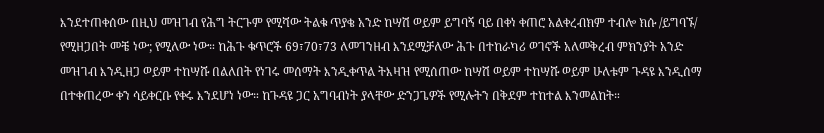እንደተጠቀሰው በዚህ መዝገብ የሕግ ትርጉም የሚሻው ትልቁ ጥያቄ አንድ ከሣሽ ወይም ይግባኝ ባይ በቀነ ቀጠሮ አልቀረብክም ተብሎ ክሱ /ይግባኙ/ የሚዘጋበት መቼ ነው; የሚለው ነው። ከሕጉ ቁጥሮች 69፣70፣73 ለመገንዘብ እንደሚቻለው ሕጉ በተከራካሪ ወገኖች አለመቅረብ ምክንያት አንድ መዝገብ እንዲዘጋ ወይም ተከሣሹ በልለበት የነገሩ መሰማት እንዲቀጥል ትእዛዝ የሚሰጠው ከሣሽ ወይም ተከሣሹ ወይም ሁለቱም ጉዳዩ እንዲሰማ በተቀጠረው ቀን ሳይቀርቡ የቀሩ እንደሆነ ነው። ከጉዳዩ ጋር አግባብነት ያላቸው ድንጋጌዎች የሚሉትን በቅደም ተከተል እንመልከት።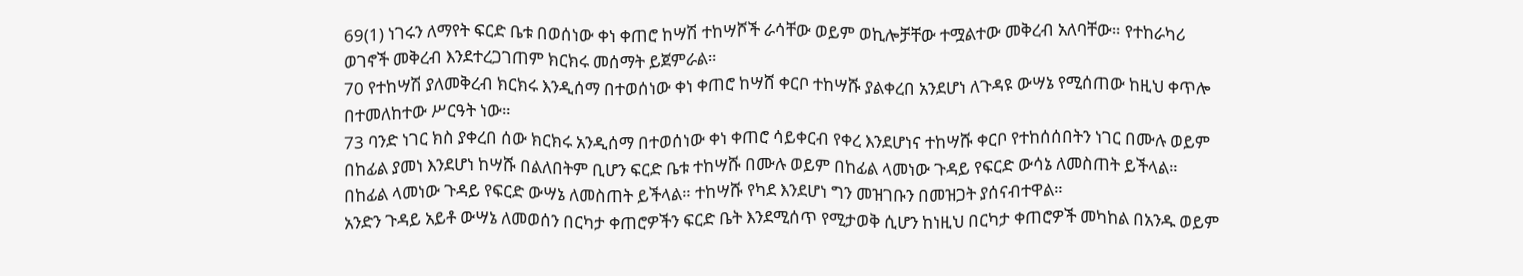69(1) ነገሩን ለማየት ፍርድ ቤቱ በወሰነው ቀነ ቀጠሮ ከሣሽ ተከሣሾች ራሳቸው ወይም ወኪሎቻቸው ተሟልተው መቅረብ አለባቸው። የተከራካሪ ወገኖች መቅረብ እንደተረጋገጠም ክርክሩ መሰማት ይጀምራል።
70 የተከሣሽ ያለመቅረብ ክርክሩ እንዲሰማ በተወሰነው ቀነ ቀጠሮ ከሣሸ ቀርቦ ተከሣሹ ያልቀረበ አንደሆነ ለጉዳዩ ውሣኔ የሚሰጠው ከዚህ ቀጥሎ በተመለከተው ሥርዓት ነው።
73 ባንድ ነገር ክስ ያቀረበ ሰው ክርክሩ አንዲሰማ በተወሰነው ቀነ ቀጠሮ ሳይቀርብ የቀረ እንደሆነና ተከሣሹ ቀርቦ የተከሰሰበትን ነገር በሙሉ ወይም በከፊል ያመነ እንደሆነ ከሣሹ በልለበትም ቢሆን ፍርድ ቤቱ ተከሣሹ በሙሉ ወይም በከፊል ላመነው ጉዳይ የፍርድ ውሳኔ ለመስጠት ይችላል። በከፊል ላመነው ጉዳይ የፍርድ ውሣኔ ለመስጠት ይችላል። ተከሣሹ የካደ እንደሆነ ግን መዝገቡን በመዝጋት ያሰናብተዋል።
አንድን ጉዳይ አይቶ ውሣኔ ለመወሰን በርካታ ቀጠሮዎችን ፍርድ ቤት እንደሚሰጥ የሚታወቅ ሲሆን ከነዚህ በርካታ ቀጠሮዎች መካከል በአንዱ ወይም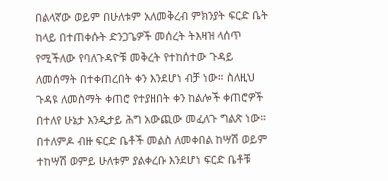በልላኛው ወይም በሁለቱም አለመቅረብ ምክንያት ፍርድ ቤት ከላይ በተጠቀሱት ድንጋጌዎች መሰረት ትእዛዝ ላሰጥ የሚችለው የባለጉዳዮቹ መቅረት የተከሰተው ጉዳይ ለመሰማት በተቀጠረበት ቀን እንደሆነ ብቻ ነው። ስለዚህ ጉዳዩ ለመስማት ቀጠሮ የተያዘበት ቀን ከልሎች ቀጠሮዎች በተለየ ሁኔታ እንዲታይ ሕግ አውጪው መፈለጉ ግልጽ ነው። በተለምዶ ብዙ ፍርድ ቤቶች መልስ ለመቀበል ከሣሽ ወይም ተከሣሽ ወምይ ሁለቱም ያልቀረቡ እንደሆነ ፍርድ ቤቶቹ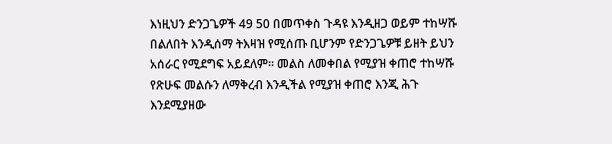እነዚህን ድንጋጌዎች 49 50 በመጥቀስ ጉዳዩ እንዲዘጋ ወይም ተከሣሹ በልለበት እንዲሰማ ትእዛዝ የሚሰጡ ቢሆንም የድንጋጌዎቹ ይዘት ይህን አሰራር የሚደግፍ አይደለም። መልስ ለመቀበል የሚያዝ ቀጠሮ ተከሣሹ የጽሁፍ መልሱን ለማቅረብ እንዲችል የሚያዝ ቀጠሮ እንጂ ሕጉ እንደሚያዘው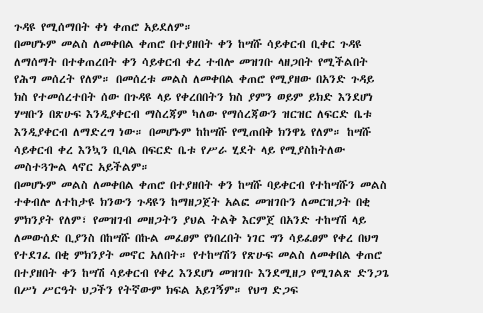ጉዳዩ የሚሰማበት ቀነ ቀጠሮ አይደለም።
በመሆኑም መልስ ለመቀበል ቀጠሮ በተያዘበት ቀን ከሣሹ ሳይቀርብ ቢቀር ጉዳዩ ለማሰማት በተቀጠረበት ቀን ሳይቀርብ ቀረ ተብሎ መዝገቡ ላዘጋበት የሚችልበት የሕግ መሰረት የለም። በመሰረቱ መልስ ለመቀበል ቀጠሮ የሚያዘው በአንድ ጉዳይ ክስ የተመሰረተበት ሰው በጉዳዩ ላይ የቀረበበትን ክስ ያምን ወይም ይክድ እንደሆነ ሃሣቡን በጽሁፍ እንዲያቀርብ ማስረጃም ካለው የማሰረጃውን ዝርዝር ለፍርድ ቤቱ እንዲያቀርብ ለማድረግ ነው። በመሆኑም ከከሣሹ የሚጠበቅ ክንዋኔ የለም። ከሣሹ ሳይቀርብ ቀረ እንኳን ቢባል በፍርድ ቤቱ የሥራ ሂደት ላይ የሚያስከትለው መስተጓጐል ላኖር አይችልም።
በመሆኑም መልስ ለመቀበል ቀጠሮ በተያዘበት ቀን ከሣሹ ባይቀርብ የተከሣሹን መልስ ተቀብሎ ለተከታዩ ክንውን ጉዳዩን ከማዘጋጀት አልፎ መዝገቡን ለመርዝጋት በቂ ምክንያት የለም፣ የመዝገብ መዘጋትን ያህል ትልቅ እርምጀ በአንድ ተከሣሽ ላይ ለመውሰድ ቢያንስ በከሣሹ በኩል መፈፀም የነበረበት ነገር ግን ሳይፈፀም የቀረ በህግ የተደገፈ በቂ ምክንያት መኖር አለበት። የተከሣሽን የጽሁፍ መልስ ለመቀበል ቀጠሮ በተያዘበት ቀን ከሣሽ ሳይቀርብ የቀረ እንደሆነ መዝገቡ እንደሚዘጋ የሚገልጽ ድንጋጌ በሥነ ሥርዓት ህጋችን የትኛውም ክፍል አይገኝም። የህግ ድጋፍ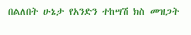በልለበት ሁኔታ የአንድን ተከሣሽ ክስ መዝጋት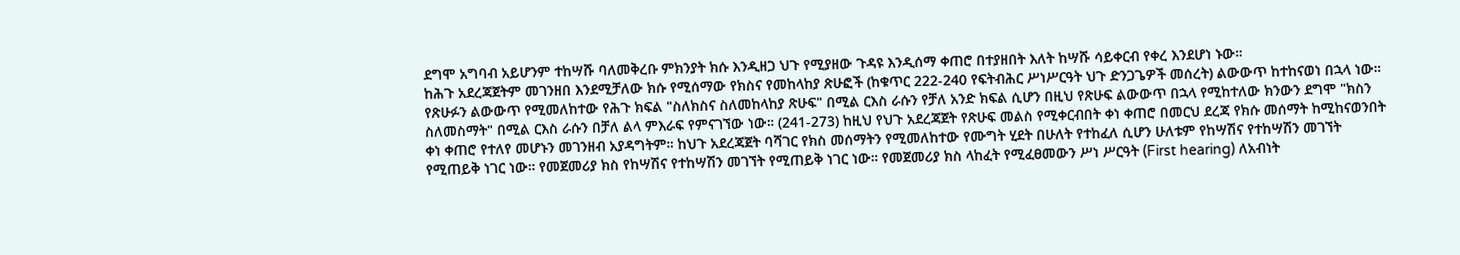ደግሞ አግባብ አይሆንም ተከሣሹ ባለመቅረቡ ምክንያት ክሱ እንዲዘጋ ህጉ የሚያዘው ጉዳዩ እንዲሰማ ቀጠሮ በተያዘበት እለት ከሣሹ ሳይቀርብ የቀረ እንደሆነ ኑው።
ከሕጉ አደረጃጀትም መገንዘበ እንደሚቻለው ክሱ የሚሰማው የክስና የመከላከያ ጽሁፎች (ከቁጥር 222-240 የፍትብሕር ሥነሥርዓት ህጉ ድንጋጌዎች መሰረት) ልውውጥ ከተከናወነ በኋላ ነው። የጽሁፉን ልውውጥ የሚመለከተው የሕጉ ክፍል "ስለክስና ስለመከላከያ ጽሁፍ" በሚል ርእስ ራሱን የቻለ አንድ ክፍል ሲሆን በዚህ የጽሁፍ ልውውጥ በኋላ የሚከተለው ክንውን ደግሞ "ክስን ስለመስማት" በሚል ርእስ ራሱን በቻለ ልላ ምእራፍ የምናገኘው ነው። (241-273) ከዚህ የህጉ አደረጃጀት የጽሁፍ መልስ የሚቀርብበት ቀነ ቀጠሮ በመርህ ደረጃ የክሱ መሰማት ከሚከናወንበት ቀነ ቀጠሮ የተለየ መሆኑን መገንዘብ አያዳግትም። ከህጉ አደረጃጀት ባሻገር የክስ መሰማትን የሚመለከተው የሙግት ሂደት በሁለት የተከፈለ ሲሆን ሁለቱም የከሣሽና የተከሣሽን መገኘት የሚጠይቅ ነገር ነው። የመጀመሪያ ክስ የከሣሽና የተከሣሽን መገኘት የሚጠይቅ ነገር ነው። የመጀመሪያ ክስ ላከፈት የሚፈፀመውን ሥነ ሥርዓት (First hearing) ለአብነት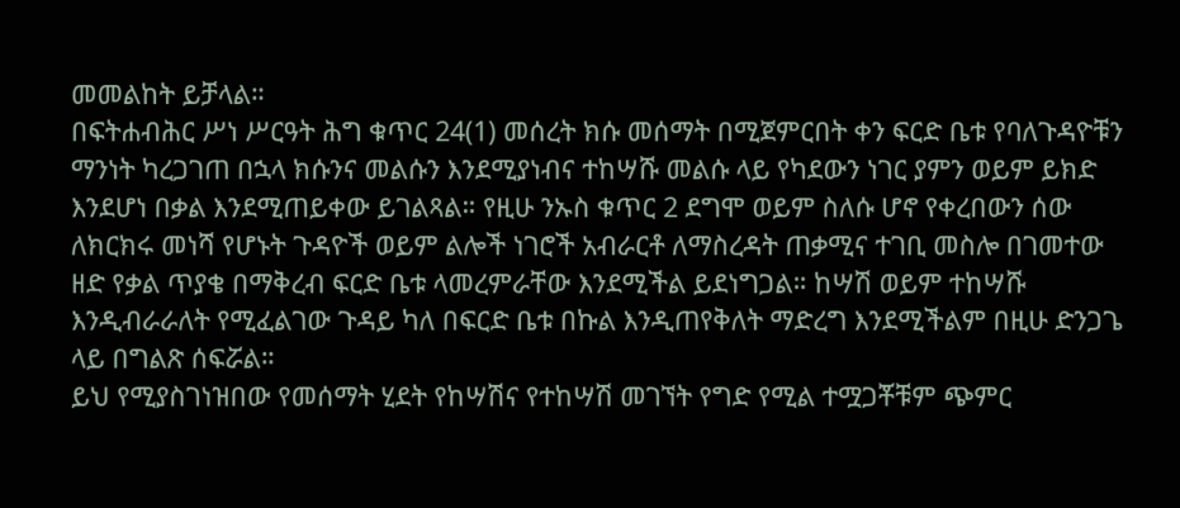መመልከት ይቻላል።
በፍትሐብሕር ሥነ ሥርዓት ሕግ ቁጥር 24(1) መሰረት ክሱ መሰማት በሚጀምርበት ቀን ፍርድ ቤቱ የባለጉዳዮቹን ማንነት ካረጋገጠ በኋላ ክሱንና መልሱን እንደሚያነብና ተከሣሹ መልሱ ላይ የካደውን ነገር ያምን ወይም ይክድ እንደሆነ በቃል እንደሚጠይቀው ይገልጻል። የዚሁ ንኡስ ቁጥር 2 ደግሞ ወይም ስለሱ ሆኖ የቀረበውን ሰው ለክርክሩ መነሻ የሆኑት ጉዳዮች ወይም ልሎች ነገሮች አብራርቶ ለማስረዳት ጠቃሚና ተገቢ መስሎ በገመተው ዘድ የቃል ጥያቄ በማቅረብ ፍርድ ቤቱ ላመረምራቸው እንደሚችል ይደነግጋል። ከሣሽ ወይም ተከሣሹ እንዲብራራለት የሚፈልገው ጉዳይ ካለ በፍርድ ቤቱ በኩል እንዲጠየቅለት ማድረግ እንደሚችልም በዚሁ ድንጋጌ ላይ በግልጽ ሰፍሯል።
ይህ የሚያስገነዝበው የመሰማት ሂደት የከሣሽና የተከሣሽ መገኘት የግድ የሚል ተሟጋቾቹም ጭምር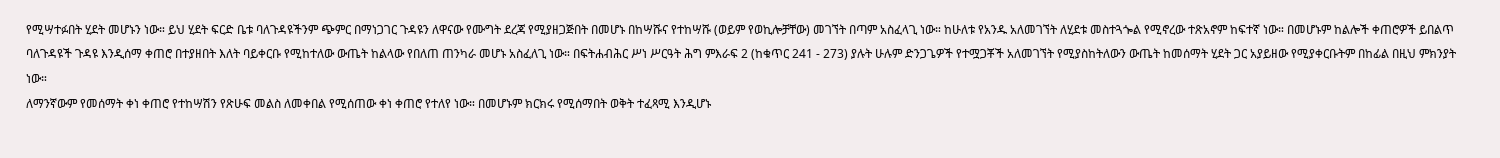የሚሣተፉበት ሂደት መሆኑን ነው። ይህ ሂደት ፍርድ ቤቱ ባለጉዳዩችንም ጭምር በማነጋገር ጉዳዩን ለዋናው የሙግት ደረጃ የሚያዘጋጅበት በመሆኑ በከሣሹና የተከሣሹ (ወይም የወኪሎቻቸው) መገኘት በጣም አስፈላጊ ነው። ከሁለቱ የአንዱ አለመገኘት ለሂደቱ መስተጓጐል የሚኖረው ተጽአኖም ከፍተኛ ነው። በመሆኑም ከልሎች ቀጠሮዎች ይበልጥ ባለጉዳዩች ጉዳዩ እንዲሰማ ቀጠሮ በተያዘበት እለት ባይቀርቡ የሚከተለው ውጤት ከልላው የበለጠ ጠንካራ መሆኑ አስፈለጊ ነው። በፍትሐብሕር ሥነ ሥርዓት ሕግ ምእራፍ 2 (ከቁጥር 241 - 273) ያሉት ሁሉም ድንጋጌዎች የተሟጋቾች አለመገኘት የሚያስከትለውን ውጤት ከመሰማት ሂደት ጋር አያይዘው የሚያቀርቡትም በከፊል በዚህ ምክንያት ነው።
ለማንኛውም የመሰማት ቀነ ቀጠሮ የተከሣሽን የጽሁፍ መልስ ለመቀበል የሚሰጠው ቀነ ቀጠሮ የተለየ ነው። በመሆኑም ክርክሩ የሚሰማበት ወቅት ተፈጻሚ እንዲሆኑ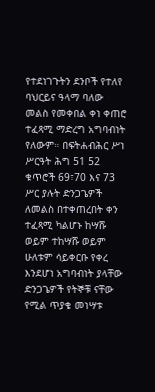የተደነገጉትን ደንቦች የተለየ ባህርይና ዓላማ ባለው መልስ የመቀበል ቀነ ቀጠሮ ተፈጻሚ ማድረግ አግባብነት የለውም። በፍትሐብሕር ሥነ ሥርዓት ሕግ 51 52 ቁጥሮች 69፣70 እና 73 ሥር ያሉት ድንጋጌዎች ለመልስ በተቀጠረበት ቀን ተፈጻሚ ካልሆኑ ከሣሹ ወይም ተከሣሹ ወይም ሁለቱም ሳይቀርቡ የቀረ እንደሆነ አግባብነት ያላቸው ድንጋጌዎች የትኞቹ ናቸው የሚል ጥያቄ መነሣቱ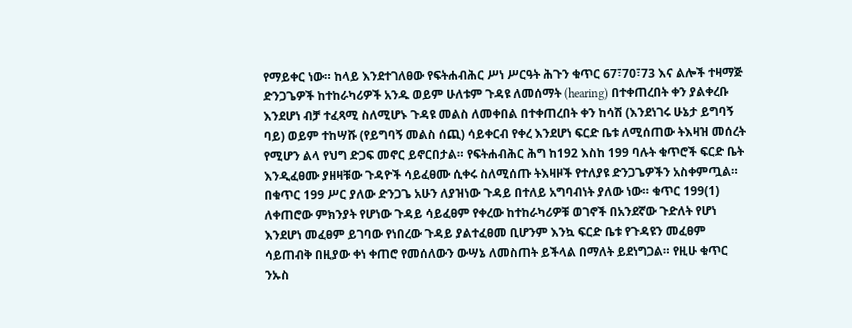የማይቀር ነው። ከላይ እንደተገለፀው የፍትሐብሕር ሥነ ሥርዓት ሕጉን ቁጥር 67፣70፣73 እና ልሎች ተዛማጅ ድንጋጌዎች ከተከራካሪዎች አንዱ ወይም ሁለቱም ጉዳዩ ለመሰማት (hearing) በተቀጠረበት ቀን ያልቀረቡ እንደሆነ ብቻ ተፈጻሚ ስለሚሆኑ ጉዳዩ መልስ ለመቀበል በተቀጠረበት ቀን ከሳሽ (እንደነገሩ ሁኔታ ይግባኝ ባይ) ወይም ተከሣሹ (የይግባኝ መልስ ሰጪ) ሳይቀርብ የቀረ እንደሆነ ፍርድ ቤቱ ለሚሰጠው ትእዛዝ መሰረት የሚሆን ልላ የህግ ድጋፍ መኖር ይኖርበታል። የፍትሐብሕር ሕግ ከ192 እስከ 199 ባሉት ቁጥሮች ፍርድ ቤት እንዲፈፀሙ ያዘዛቹው ጉዳዮች ሳይፈፀሙ ሲቀሩ ስለሚሰጡ ትእዛዞች የተለያዩ ድንጋጌዎችን አስቀምጧል። በቁጥር 199 ሥር ያለው ድንጋጌ አሁን ለያዝነው ጉዳይ በተለይ አግባብነት ያለው ነው። ቁጥር 199(1) ለቀጠሮው ምክንያት የሆነው ጉዳይ ሳይፈፀም የቀረው ከተከራካሪዎቹ ወገኖች በአንደኛው ጉድለት የሆነ እንደሆነ መፈፀም ይገባው የነበረው ጉዳይ ያልተፈፀመ ቢሆንም እንኳ ፍርድ ቤቱ የጉዳዩን መፈፀም ሳይጠብቅ በዚያው ቀነ ቀጠሮ የመሰለውን ውሣኔ ለመስጠት ይችላል በማለት ይደነግጋል። የዚሁ ቁጥር ንኡስ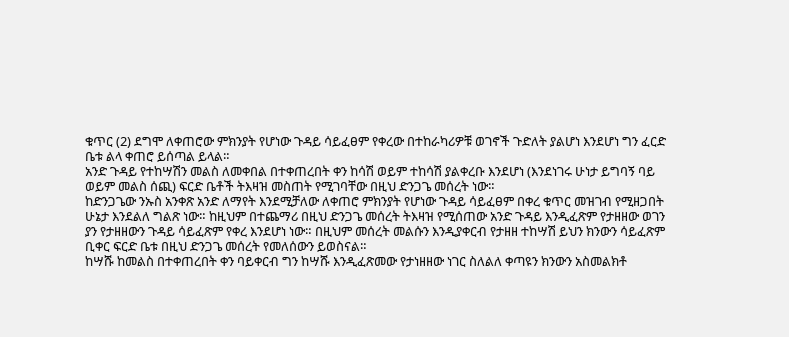ቁጥር (2) ደግሞ ለቀጠሮው ምክንያት የሆነው ጉዳይ ሳይፈፀም የቀረው በተከራካሪዎቹ ወገኖች ጉድለት ያልሆነ እንደሆነ ግን ፈርድ ቤቱ ልላ ቀጠሮ ይሰጣል ይላል።
አንድ ጉዳይ የተከሣሽን መልስ ለመቀበል በተቀጠረበት ቀን ከሳሽ ወይም ተከሳሽ ያልቀረቡ እንደሆነ (እንደነገሩ ሁነታ ይግባኝ ባይ ወይም መልስ ሰጪ) ፍርድ ቤቶች ትእዛዝ መስጠት የሚገባቸው በዚህ ድንጋጌ መሰረት ነው።
ከድንጋጌው ንኡስ አንቀጽ አንድ ለማየት እንደሚቻለው ለቀጠሮ ምክንያት የሆነው ጉዳይ ሳይፈፀም በቀረ ቁጥር መዝገብ የሚዘጋበት ሁኔታ እንደልለ ግልጽ ነው። ከዚህም በተጨማሪ በዚህ ድንጋጌ መሰረት ትእዛዝ የሚሰጠው አንድ ጉዳይ እንዲፈጽም የታዘዘው ወገን ያን የታዘዘውን ጉዳይ ሳይፈጽም የቀረ እንደሆነ ነው። በዚህም መሰረት መልሱን እንዲያቀርብ የታዘዘ ተከሣሽ ይህን ክንውን ሳይፈጽም ቢቀር ፍርድ ቤቱ በዚህ ድንጋጌ መሰረት የመለሰውን ይወስናል።
ከሣሹ ከመልስ በተቀጠረበት ቀን ባይቀርብ ግን ከሣሹ እንዲፈጽመው የታነዘዘው ነገር ስለልለ ቀጣዩን ክንውን አስመልክቶ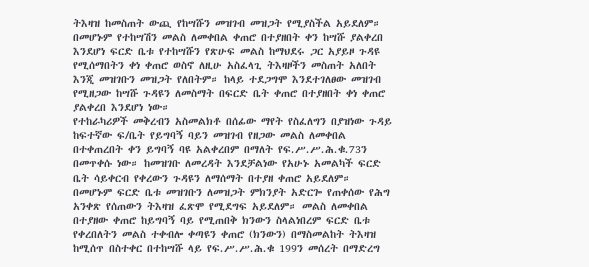ትእዛዝ ከመስጠት ውጪ የከሣሹን መዝገብ መዝጋት የሚያስችል አይደለም። በመሆኑም የተከሣሽን መልስ ለመቀበል ቀጠሮ በተያዘበት ቀን ከሣሹ ያልቀረበ እንደሆነ ፍርድ ቤቱ የተከሣሹን የጽሁፍ መልስ ከማህደሩ ጋር አያይዞ ጉዳዩ የሚሰማበትን ቀነ ቀጠሮ ወስኖ ለዚሁ አስፈላጊ ትእዛዞችን መስጠት አለበት እንጂ መዝገቡን መዝጋት የለበትም። ከላይ ተደጋግሞ እንደተገለፀው መዝገብ የሚዘጋው ከሣሹ ጉዳዩን ለመስማት በፍርድ ቤት ቀጠሮ በተያዘበት ቀነ ቀጠሮ ያልቀረበ እንደሆነ ነው።
የተከራካሪዎች መቅረብን አስመልክቶ በሰፊው ማየት የስፈለግን በያዝነው ጉዳይ ከፍተኛው ፍ/ቤት የይግባኝ ባይን መዝገብ የዘጋው መልስ ለመቀበል በተቀጠረበት ቀን ይግባኝ ባዩ አልቀረበም በማለት የፍ.ሥ.ሥ.ሕ.ቁ.73ን በመጥቀሱ ነው። ከመዝገቡ ለመረዳት እንደቻልነው የአሁኑ አመልካች ፍርድ ቤት ሳይቀርብ የቀረውን ጉዳዩን ለማሰማት በተያዘ ቀጠሮ አይደለም። በመሆኑም ፍርድ ቤቱ መዝገቡን ለመዝጋት ምክንያት አድርጐ የጠቀሰው የሕግ አንቀጽ የሰጠውን ትእዛዝ ፈጽሞ የሚደግፍ አይደለም። መልስ ለመቀበል በተያዘው ቀጠሮ ከይግባኝ ባይ የሚጠበቅ ክንውን ስላልነበረም ፍርድ ቤቱ የቀረበለትን መልስ ተቀብሎ ቀጣዩን ቀጠሮ (ክንውን) በማስመልከት ትእዛዝ ከሚሰጥ በስተቀር በተከሣሹ ላይ የፍ.ሥ.ሥ.ሕ.ቁ 199ን መሰረት በማድረግ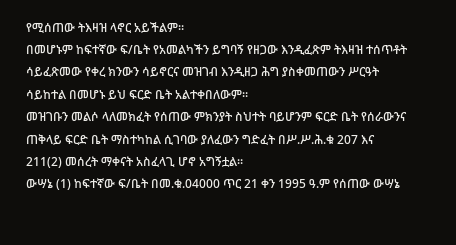የሚሰጠው ትእዛዝ ላኖር አይችልም።
በመሆኑም ከፍተኛው ፍ/ቤት የአመልካችን ይግባኝ የዘጋው እንዲፈጽም ትእዛዝ ተሰጥቶት ሳይፈጽመው የቀረ ክንውን ሳይኖርና መዝገብ እንዲዘጋ ሕግ ያስቀመጠውን ሥርዓት ሳይከተል በመሆኑ ይህ ፍርድ ቤት አልተቀበለውም።
መዝገቡን መልሶ ላለመክፈት የሰጠው ምክንያት ስህተት ባይሆንም ፍርድ ቤት የሰራውንና ጠቅላይ ፍርድ ቤት ማስተካከል ሲገባው ያለፈውን ግድፈት በሥ.ሥ.ሕ.ቁ 207 እና 211(2) መሰረት ማቀናት አስፈላጊ ሆኖ አግኝቷል።
ውሣኔ (1) ከፍተኛው ፍ/ቤት በመ.ቁ.04000 ጥር 21 ቀን 1995 ዓ.ም የሰጠው ውሣኔ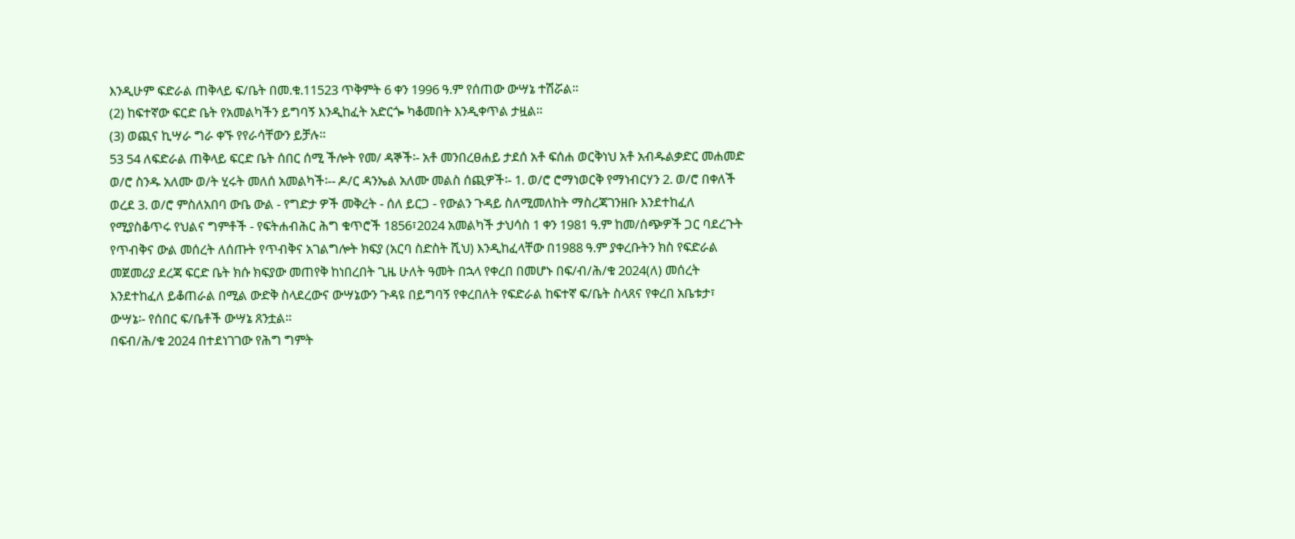እንዲሁም ፍድራል ጠቅላይ ፍ/ቤት በመ.ቁ.11523 ጥቅምት 6 ቀን 1996 ዓ.ም የሰጠው ውሣኔ ተሽሯል።
(2) ከፍተኛው ፍርድ ቤት የአመልካችን ይግባኝ እንዲከፈት አድርጐ ካቆመበት እንዲቀጥል ታዟል።
(3) ወጪና ኪሣራ ግራ ቀኙ የየራሳቸውን ይቻሉ።
53 54 ለፍድራል ጠቅላይ ፍርድ ቤት ሰበር ሰሚ ችሎት የመ/ ዳኞች፡- አቶ መንበረፀሐይ ታደሰ አቶ ፍሰሐ ወርቅነህ አቶ አብዱልቃድር መሐመድ ወ/ሮ ስንዱ አለሙ ወ/ት ሂሩት መለሰ አመልካች፡-- ዶ/ር ዳንኤል አለሙ መልስ ሰጪዎች፡- 1. ወ/ሮ ሮማነወርቅ የማነብርሃን 2. ወ/ሮ በቀለች ወረደ 3. ወ/ሮ ምስለአበባ ውቤ ውል - የግድታ ዎች መቅረት - ሰለ ይርጋ - የውልን ጉዳይ ስለሚመለከት ማስረጃገንዘቡ እንደተከፈለ የሚያስቆጥሩ የህልና ግምቶች - የፍትሐብሕር ሕግ ቁጥሮች 1856፣2024 አመልካች ታህሳስ 1 ቀን 1981 ዓ.ም ከመ/ሰጭዎች ጋር ባደረጉት የጥብቅና ውል መሰረት ለሰጡት የጥብቅና አገልግሎት ክፍያ (አርባ ስድስት ሺህ) እንዲከፈላቸው በ1988 ዓ.ም ያቀረቡትን ክስ የፍድራል መጀመሪያ ደረጃ ፍርድ ቤት ክሱ ክፍያው መጠየቅ ከነበረበት ጊዜ ሁለት ዓመት በኋላ የቀረበ በመሆኑ በፍ/ብ/ሕ/ቁ 2024(ለ) መሰረት እንደተከፈለ ይቆጠራል በሚል ውድቅ ስላደረውና ውሣኔውን ጉዳዩ በይግባኝ የቀረበለት የፍድራል ከፍተኛ ፍ/ቤት ስላጸና የቀረበ አቤቱታ፣ ውሣኔ፡- የሰበር ፍ/ቤቶች ውሣኔ ጸንቷል።
በፍብ/ሕ/ቁ 2024 በተደነገገው የሕግ ግምት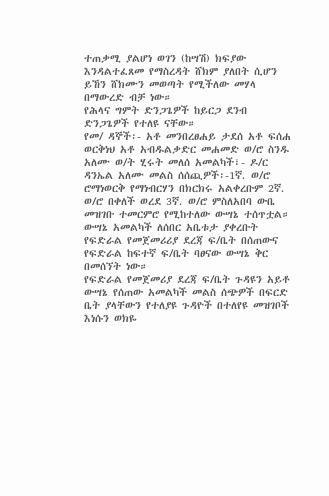ተጠቃሚ ያልሆነ ወገን (ከሣሽ) ክፍያው እንዳልተፈጸመ የማስረዳት ሸክም ያለበት ሲሆን ይኸን ሸክሙን መወጣት የሚችለው መሃላ በማውረድ ብቻ ነው።
የሕላና ግምት ድንጋጌዎች ከይርጋ ደንብ ድንጋጌዎች የተለዩ ናቸው።
የመ/ ዳኞች፡- አቶ መንበረፀሐይ ታደሰ አቶ ፍሰሐ ወርቅነህ አቶ አብዱልቃድር መሐመድ ወ/ሮ ስንዱ አለሙ ወ/ት ሂሩት መለሰ አመልካች፣- ዶ/ር ዳንኤል አለሙ መልስ ሰሰጪዎች፡-1ኛ. ወ/ሮ ሮማነወርቅ የማነብርሃን በክርክሩ አልቀረቡም 2ኛ. ወ/ሮ በቀለች ወረደ 3ኛ. ወ/ሮ ምስለአበባ ውቤ መዝገቡ ተመርምሮ የሚከተለው ውሣኔ ተሰጥቷል።
ውሣኔ አመልካች ለሰበር አቤቱታ ያቀረቡት የፍድራል የመጀመሪሪያ ደረጃ ፍ/ቤት በሰጠውና የፍድራል ከፍተኛ ፍ/ቤት ባፀናው ውሣኔ ቅር በመሰኘት ነው።
የፍድራል የመጀመሪያ ደረጃ ፍ/ቤት ጉዳዩን አይቶ ውሣኔ የሰጠው አመልካች መልስ ሰጭዎች በፍርድ ቤት ያላቸውን የተለያዩ ጉዳዮች በተለየዩ መዝገቦች እነሱን ወክዬ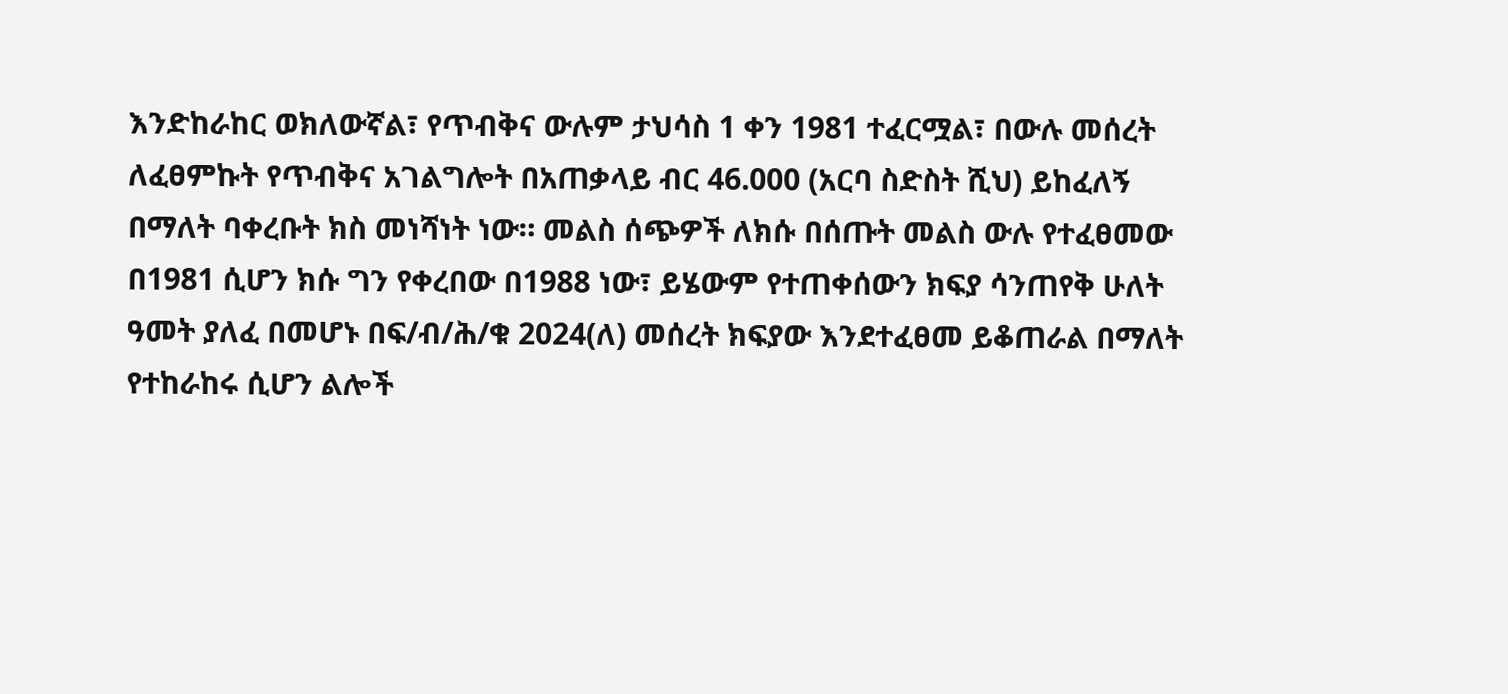እንድከራከር ወክለውኛል፣ የጥብቅና ውሉም ታህሳስ 1 ቀን 1981 ተፈርሟል፣ በውሉ መሰረት ለፈፀምኩት የጥብቅና አገልግሎት በአጠቃላይ ብር 46.000 (አርባ ስድስት ሺህ) ይከፈለኝ በማለት ባቀረቡት ክስ መነሻነት ነው። መልስ ሰጭዎች ለክሱ በሰጡት መልስ ውሉ የተፈፀመው በ1981 ሲሆን ክሱ ግን የቀረበው በ1988 ነው፣ ይሄውም የተጠቀሰውን ክፍያ ሳንጠየቅ ሁለት ዓመት ያለፈ በመሆኑ በፍ/ብ/ሕ/ቁ 2024(ለ) መሰረት ክፍያው እንደተፈፀመ ይቆጠራል በማለት የተከራከሩ ሲሆን ልሎች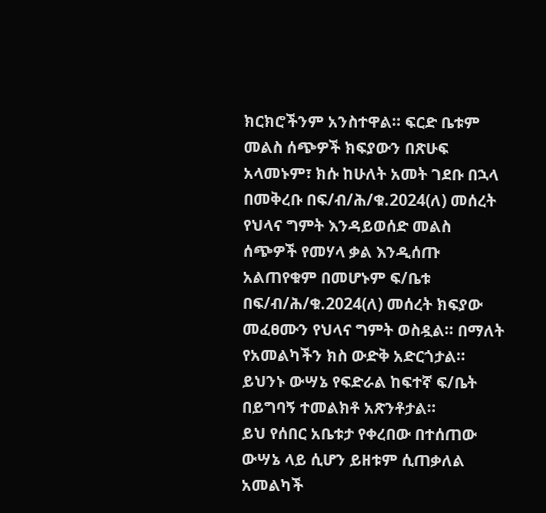ክርክሮችንም አንስተዋል። ፍርድ ቤቱም መልስ ሰጭዎች ክፍያውን በጽሁፍ አላመኑም፣ ክሱ ከሁለት አመት ገደቡ በኋላ በመቅረቡ በፍ/ብ/ሕ/ቁ.2024(ለ) መሰረት የህላና ግምት እንዳይወሰድ መልስ ሰጭዎች የመሃላ ቃል እንዲሰጡ አልጠየቁም በመሆኑም ፍ/ቤቱ በፍ/ብ/ሕ/ቁ.2024(ለ) መሰረት ክፍያው መፈፀሙን የህላና ግምት ወስዷል። በማለት የአመልካችን ክስ ውድቅ አድርጎታል። ይህንኑ ውሣኔ የፍድራል ከፍተኛ ፍ/ቤት በይግባኝ ተመልክቶ አጽንቶታል።
ይህ የሰበር አቤቱታ የቀረበው በተሰጠው ውሣኔ ላይ ሲሆን ይዘቱም ሲጠቃለል አመልካች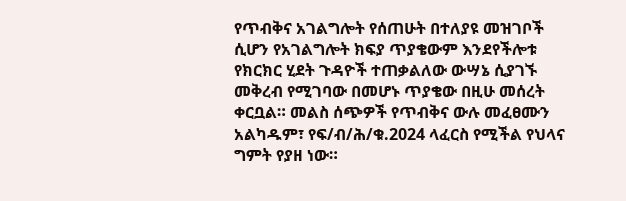የጥብቅና አገልግሎት የሰጠሁት በተለያዩ መዝገቦች ሲሆን የአገልግሎት ክፍያ ጥያቄውም እንደየችሎቱ የክርክር ሂደት ጉዳዮች ተጠቃልለው ውሣኔ ሲያገኙ መቅረብ የሚገባው በመሆኑ ጥያቄው በዚሁ መሰረት ቀርቧል። መልስ ሰጭዎች የጥብቅና ውሉ መፈፀሙን አልካዱም፣ የፍ/ብ/ሕ/ቁ.2024 ላፈርስ የሚችል የህላና ግምት የያዘ ነው።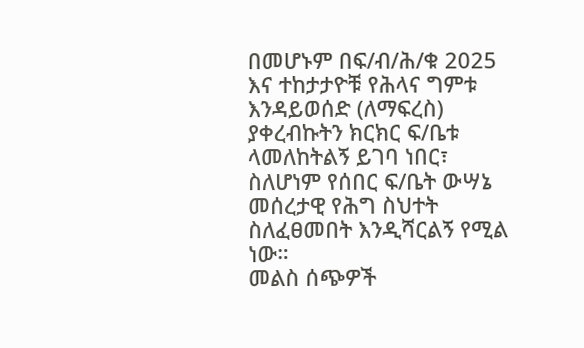በመሆኑም በፍ/ብ/ሕ/ቁ 2025 እና ተከታታዮቹ የሕላና ግምቱ እንዳይወሰድ (ለማፍረስ) ያቀረብኩትን ክርክር ፍ/ቤቱ ላመለከትልኝ ይገባ ነበር፣ ስለሆነም የሰበር ፍ/ቤት ውሣኔ መሰረታዊ የሕግ ስህተት ስለፈፀመበት እንዲሻርልኝ የሚል ነው።
መልስ ሰጭዎች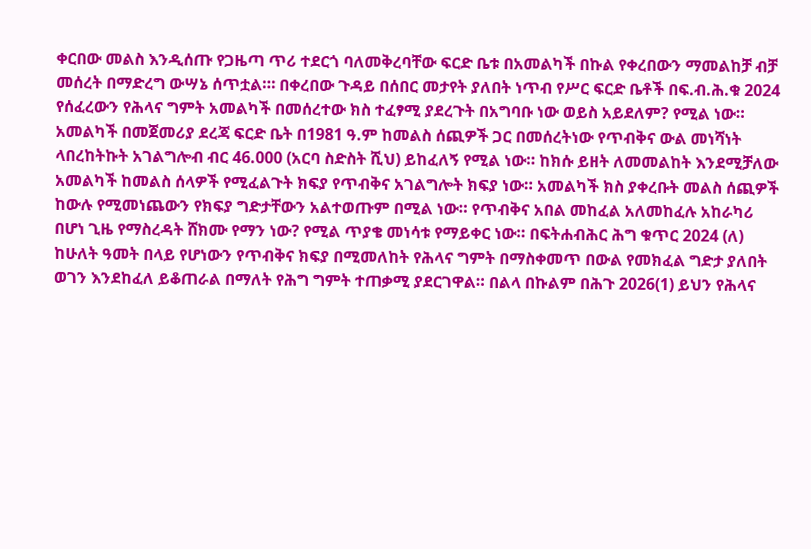ቀርበው መልስ እንዲሰጡ የጋዜጣ ጥሪ ተደርጎ ባለመቅረባቸው ፍርድ ቤቱ በአመልካች በኩል የቀረበውን ማመልከቻ ብቻ መሰረት በማድረግ ውሣኔ ሰጥቷል።፡ በቀረበው ጉዳይ በሰበር መታየት ያለበት ነጥብ የሥር ፍርድ ቤቶች በፍ.ብ.ሕ.ቁ 2024 የሰፈረውን የሕላና ግምት አመልካች በመሰረተው ክስ ተፈፃሚ ያደረጉት በአግባቡ ነው ወይስ አይደለም? የሚል ነው። አመልካች በመጀመሪያ ደረጃ ፍርድ ቤት በ1981 ዓ.ም ከመልስ ሰጪዎች ጋር በመሰረትነው የጥብቅና ውል መነሻነት ላበረከትኩት አገልግሎብ ብር 46.000 (አርባ ስድስት ሺህ) ይከፈለኝ የሚል ነው። ከክሱ ይዘት ለመመልከት እንደሚቻለው አመልካች ከመልስ ሰላዎች የሚፈልጉት ክፍያ የጥብቅና አገልግሎት ክፍያ ነው። አመልካች ክስ ያቀረቡት መልስ ሰጪዎች ከውሉ የሚመነጨውን የክፍያ ግድታቸውን አልተወጡም በሚል ነው። የጥብቅና አበል መከፈል አለመከፈሉ አከራካሪ በሆነ ጊዜ የማስረዳት ሸክሙ የማን ነው? የሚል ጥያቄ መነሳቱ የማይቀር ነው። በፍትሐብሕር ሕግ ቁጥር 2024 (ለ) ከሁለት ዓመት በላይ የሆነውን የጥብቅና ክፍያ በሚመለከት የሕላና ግምት በማስቀመጥ በውል የመክፈል ግድታ ያለበት ወገን እንደከፈለ ይቆጠራል በማለት የሕግ ግምት ተጠቃሚ ያደርገዋል። በልላ በኩልም በሕጉ 2026(1) ይህን የሕላና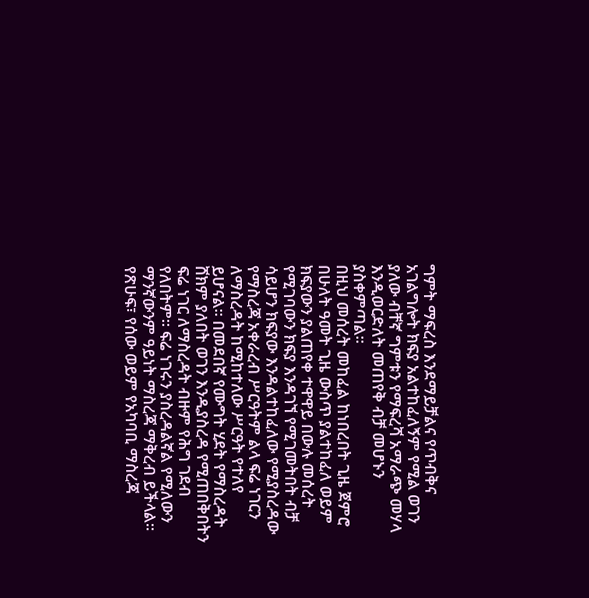ግምት ማፍረስ እንደማይቻልና የጥብቅና አገልግሎት ክፍያ አልተከፈለኝም የሚል ወገን ያለው ብቸኛ ግምቱን የማፍረሻ አማራጭ መሃላ እንዲወርድለት መጠየቅ ብቻ መሆኑን ያስቀምጣል።
በዚህ መሰረት መከፈል ከነበረበት ጊዜ ጀምሮ በሁለት ዓመት ጊዜ ውስጥ ያልተከፈለ ወይም ክፍያውን ያልጠየቀ ተዋዋይ በውሉ መሰረት የሚገባውን ክፍያ እንዳገኘ የሚገመትበት ብቻ ሳይሆን ክፍያው እንዳልተከፈለው የሚያስረዳው የማስረጃ አቀራረብ ሥርዓትም ልላ ፍሬ ነገርን ለማስረዳት ከሚከተለው ሥርዓት የተለየ ይሆናል። በመደበኛ የሙግት ሂደት የማስረዳት ሸክም ያለበት ወገን እንዲያስረዳ የሚጠበቅበትን ፍሬ ነገር ለማስረዳት ብዙም የሕግ ገደብ የለበትም። ፍሬ ነገሩን ያስረዳልኛል የሚለውን ማንኛውንም ዓይነት ማስረጃ ማቅረብ ይችላል። የጽሁፍ፣ የሰው ወይም የአካባቢ ማስረጃ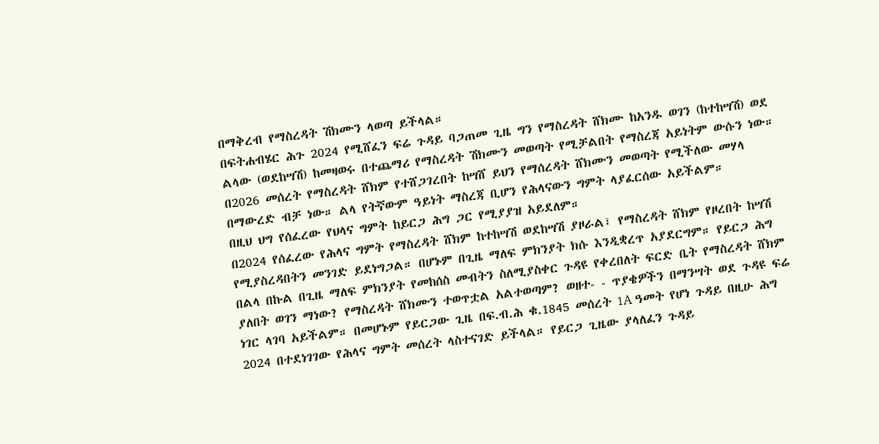በማቅረብ የማስረዳት ሽክሙን ላወጣ ይችላል።
በፍትሐብሄር ሕጉ 2024 የሚሸፈን ፍሬ ጉዳይ ባጋጠመ ጊዜ ግን የማስረዳት ሸክሙ ከአንዱ ወገን (ከተከሣሽ) ወደ ልላው (ወደከሣሽ) ከመዛወሩ በተጨማሪ የማስረዳት ሽክሙን መወጣት የሚቻልበት የማስረጃ አይነትም ውሱን ነው። በ2026 መሰረት የማስረዳት ሸክም የተሸጋገረበት ከሣሸ ይህን የማሰረዳት ሸክሙን መወጣት የሚችለው መሃላ በማውረድ ብቻ ነው። ልላ የትኛውም ዓይነት ማስረጃ ቢሆን የሕላናውን ግምት ላያፈርሰው አይችልም።
በዚህ ህግ የሰፈረው የህላና ግምት ከይርጋ ሕግ ጋር የሚያያዝ አይደለም።
በ2024 የሰፈረው የሕላና ግምት የማስረዳት ሸክም ከተከሣሽ ወደከሣሽ ያዞራል፣ የማስረዳት ሸክም የዞረበት ከሣሽ የሚያስረዳበትን መንገድ ይደነግጋል። በሆኑም በጊዜ ማለፍ ምክንያት ክሱ እንዲቋረጥ አያደርግም። የይርጋ ሕግ በልላ በኩል በጊዜ ማለፍ ምክንያት የመከሰስ መብትን ስለሚያስቀር ጉዳዩ የቀረበለት ፍርድ ቤት የማስረዳት ሸክም ያለበት ወገን ማነው? የማስረዳት ሸክሙን ተወጥቷል አልተወጣም? ወዘተ- - ጥያቄዎችን በማንሣት ወደ ጉዳዩ ፍሬ ነገር ላገባ አይችልም። በመሆኑም የይርጋው ጊዜ በፍ.ብ.ሕ ቁ.1845 መሰረት 1A ዓመት የሆነ ጉዳይ በዚሁ ሕግ 2024 በተደነገገው የሕላና ግምት መሰረት ላስተናገድ ይችላል። የይርጋ ጊዜው ያላለፈን ጉዳይ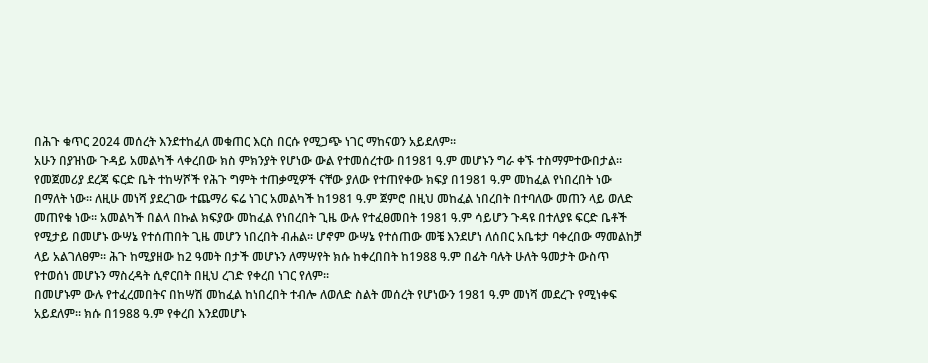በሕጉ ቁጥር 2024 መሰረት እንደተከፈለ መቁጠር እርስ በርሱ የሚጋጭ ነገር ማከናወን አይደለም።
አሁን በያዝነው ጉዳይ አመልካች ላቀረበው ክስ ምክንያት የሆነው ውል የተመሰረተው በ1981 ዓ.ም መሆኑን ግራ ቀኙ ተስማምተውበታል። የመጀመሪያ ደረጃ ፍርድ ቤት ተከሣሾች የሕጉ ግምት ተጠቃሚዎች ናቸው ያለው የተጠየቀው ክፍያ በ1981 ዓ.ም መከፈል የነበረበት ነው በማለት ነው። ለዚሁ መነሻ ያደረገው ተጨማሪ ፍሬ ነገር አመልካች ከ1981 ዓ.ም ጀምሮ በዚህ መከፈል ነበረበት በተባለው መጠን ላይ ወለድ መጠየቁ ነው። አመልካች በልላ በኩል ክፍያው መከፈል የነበረበት ጊዜ ውሉ የተፈፀመበት 1981 ዓ.ም ሳይሆን ጉዳዩ በተለያዩ ፍርድ ቤቶች የሚታይ በመሆኑ ውሣኔ የተሰጠበት ጊዜ መሆን ነበረበት ብሐል። ሆኖም ውሣኔ የተሰጠው መቼ እንደሆነ ለሰበር አቤቱታ ባቀረበው ማመልከቻ ላይ አልገለፀም። ሕጉ ከሚያዘው ከ2 ዓመት በታች መሆኑን ለማሣየት ክሱ ከቀረበበት ከ1988 ዓ.ም በፊት ባሉት ሁለት ዓመታት ውስጥ የተወሰነ መሆኑን ማስረዳት ሲኖርበት በዚህ ረገድ የቀረበ ነገር የለም።
በመሆኑም ውሉ የተፈረመበትና በከሣሽ መከፈል ከነበረበት ተብሎ ለወለድ ስልት መሰረት የሆነውን 1981 ዓ.ም መነሻ መደረጉ የሚነቀፍ አይደለም። ክሱ በ1988 ዓ.ም የቀረበ እንደመሆኑ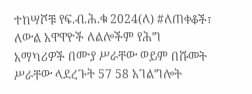ተከሣሾቹ የፍ.ብ.ሕ.ቁ 2024(ለ) #ለጠቀቆች፣ ለውል አዋዋዮች ለልሎችም የሕግ አማካሪዎች በሙያ ሥራቸው ወይም በሹመት ሥራቸው ላደረጉት 57 58 አገልግሎት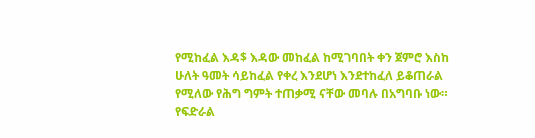የሚከፈል እዳ$ እዳው መከፈል ከሚገባበት ቀን ጀምሮ እስከ ሁለት ዓመት ሳይከፈል የቀረ እንደሆነ እንደተከፈለ ይቆጠራል የሚለው የሕግ ግምት ተጠቃሚ ናቸው መባሉ በአግባቡ ነው።
የፍድራል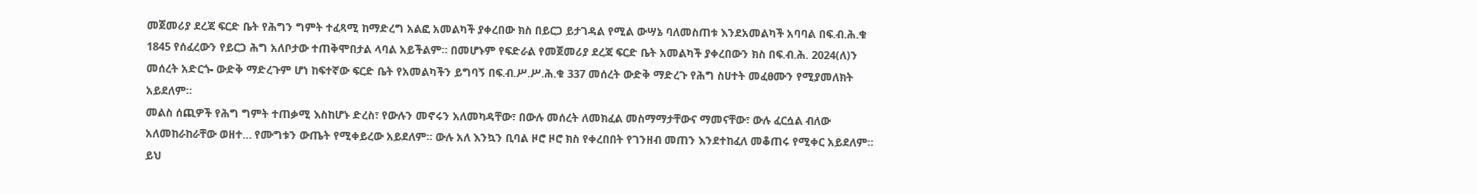መጀመሪያ ደረጃ ፍርድ ቤት የሕግን ግምት ተፈጻሚ ከማድረግ አልፎ አመልካች ያቀረበው ክስ በይርጋ ይታገዳል የሚል ውሣኔ ባለመስጠቱ እንደአመልካች አባባል በፍ.ብ.ሕ.ቁ 1845 የሰፈረውን የይርጋ ሕግ አለቦታው ተጠቅሞበታል ላባል አይችልም። በመሆኑም የፍድራል የመጀመሪያ ደረጃ ፍርድ ቤት አመልካች ያቀረበውን ክስ በፍ.ብ.ሕ. 2024(ለ)ን መሰረት አድርጐ ውድቅ ማድረጉም ሆነ ከፍተኛው ፍርድ ቤት የአመልካችን ይግባኝ በፍ.ብ.ሥ.ሥ.ሕ.ቁ 337 መሰረት ውድቅ ማድረጉ የሕግ ስሀተት መፈፀሙን የሚያመለክት አይደለም።
መልስ ሰጪዎች የሕግ ግምት ተጠቃሚ እስከሆኑ ድረስ፣ የውሉን መኖሩን አለመካዳቸው፣ በውሉ መሰረት ለመክፈል መስማማታቸውና ማመናቸው፣ ውሉ ፈርሷል ብለው አለመከራከራቸው ወዘተ… የሙግቱን ውጤት የሚቀይረው አይደለም። ውሉ አለ እንኳን ቢባል ዞሮ ዞሮ ክስ የቀረበበት የገንዘብ መጠን እንደተከፈለ መቆጠሩ የሚቀር አይደለም። ይህ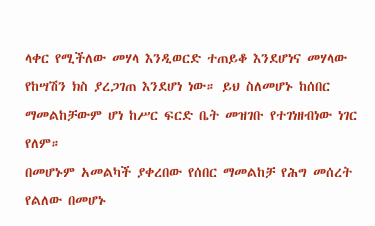ላቀር የሚችለው መሃላ እንዲወርድ ተጠይቆ እንደሆነና መሃላው የከሣሽን ክስ ያረጋገጠ እንደሆነ ነው። ይህ ስለመሆኑ ከሰበር ማመልከቻውም ሆነ ከሥር ፍርድ ቤት መዝገቡ የተገነዘብነው ነገር የለም።
በመሆኑም አመልካች ያቀረበው የሰበር ማመልከቻ የሕግ መሰረት የልለው በመሆኑ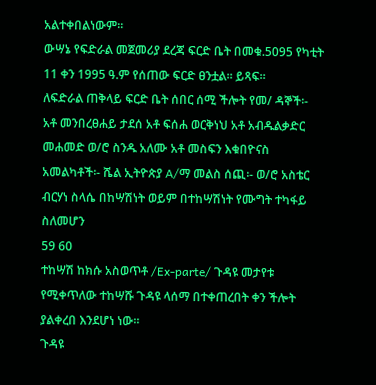አልተቀበልነውም።
ውሣኔ የፍድራል መጀመሪያ ደረጃ ፍርድ ቤት በመቁ.5095 የካቲት 11 ቀን 1995 ዓ.ም የሰጠው ፍርድ ፀንቷል። ይጻፍ።
ለፍድራል ጠቅላይ ፍርድ ቤት ሰበር ሰሚ ችሎት የመ/ ዳኞች፡- አቶ መንበረፀሐይ ታደሰ አቶ ፍሰሐ ወርቅነህ አቶ አብዱልቃድር መሐመድ ወ/ሮ ስንዱ አለሙ አቶ መስፍን እቁበዮናስ አመልካቶች፡- ሼል ኢትዮጵያ A/ማ መልስ ሰጪ፡- ወ/ሮ አስቴር ብርሃነ ስላሴ በከሣሽነት ወይም በተከሣሽነት የሙግት ተካፋይ ስለመሆን
59 60
ተከሣሽ ከክሱ አስወጥቶ /Ex-parte/ ጉዳዩ መታየቱ የሚቀጥለው ተከሣሹ ጉዳዩ ላሰማ በተቀጠረበት ቀን ችሎት ያልቀረበ እንደሆነ ነው።
ጉዳዩ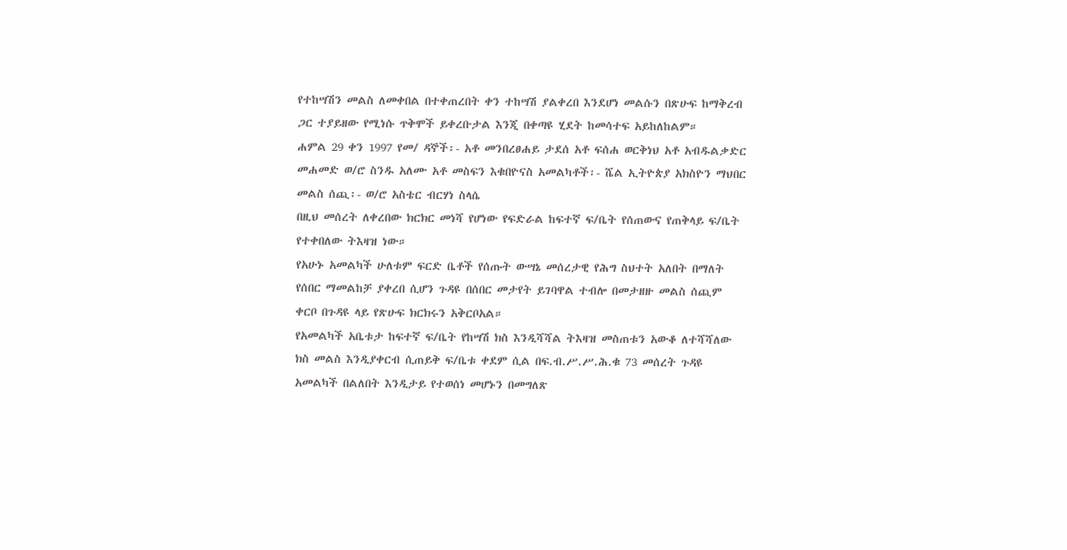የተከሣሽን መልስ ለመቀበል በተቀጠረበት ቀን ተከሣሽ ያልቀረበ እንደሆነ መልሱን በጽሁፍ ከማቅረብ ጋር ተያይዘው የሚነሱ ጥቅሞች ይቀረቡታል እንጂ በቀጣዩ ሂደት ከመሳተፍ አይከለከልም።
ሐምል 29 ቀን 1997 የመ/ ዳኞች፡- አቶ መንበረፀሐይ ታደሰ አቶ ፍሰሐ ወርቅነህ አቶ አብዱልቃድር መሐመድ ወ/ሮ ስንዱ አለሙ አቶ መስፍን እቁበዮናስ አመልካቶች፡- ሼል ኢትዮጵያ አክስዮን ማህበር መልስ ሰጪ፡- ወ/ሮ አስቴር ብርሃነ ስላሴ
በዚህ መሰረት ለቀረበው ክርክር መነሻ የሆነው የፍድራል ከፍተኛ ፍ/ቤት የሰጠውና የጠቅላይ ፍ/ቤት የተቀበለው ትእዛዝ ነው።
የአሁኑ አመልካች ሁለቱም ፍርድ ቤቶች የሰጡት ውሣኔ መሰረታዊ የሕግ ስህተት አለበት በማለት የሰበር ማመልከቻ ያቀረበ ሲሆን ጉዳዩ በሰበር መታየት ይገባዋል ተብሎ በመታዘዙ መልስ ሰጪም ቀርቦ በጉዳዩ ላይ የጽሁፍ ክርክሩን አቅርቦአል።
የአመልካች አቤቱታ ከፍተኛ ፍ/ቤት የከሣሽ ክስ እንዲሻሻል ትእዛዝ መስጠቱን አውቆ ለተሻሻለው ክስ መልስ እንዲያቀርብ ሲጠይቅ ፍ/ቤቱ ቀደም ሲል በፍ.ብ.ሥ.ሥ.ሕ.ቁ 73 መሰረት ጉዳዩ አመልካች በልለበት እንዲታይ የተወሰነ መሆኑን በመግለጽ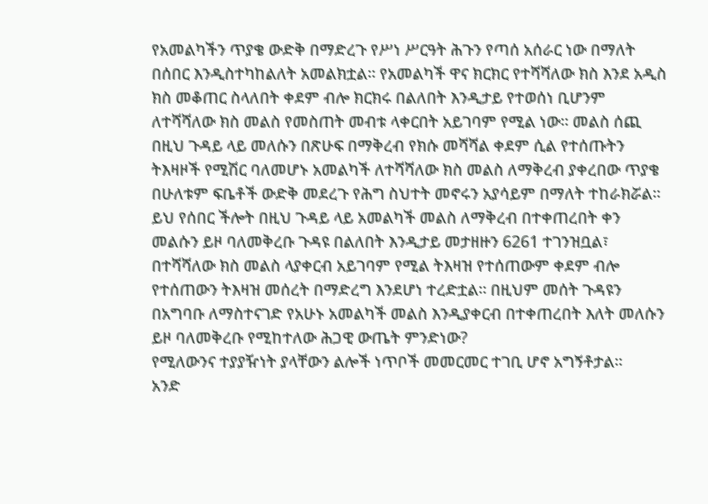የአመልካችን ጥያቄ ውድቅ በማድረጉ የሥነ ሥርዓት ሕጉን የጣሰ አሰራር ነው በማለት በሰበር እንዲስተካከልለት አመልክቷል። የአመልካች ዋና ክርክር የተሻሻለው ክስ እንደ አዲስ ክስ መቆጠር ስላለበት ቀደም ብሎ ክርክሩ በልለበት እንዲታይ የተወሰነ ቢሆንም ለተሻሻለው ክስ መልስ የመስጠት መብቱ ላቀርበት አይገባም የሚል ነው። መልስ ሰጪ በዚህ ጉዳይ ላይ መለሱን በጽሁፍ በማቅረብ የክሱ መሻሻል ቀደም ሲል የተሰጡትን ትእዛዞች የሚሽር ባለመሆኑ አመልካች ለተሻሻለው ክስ መልስ ለማቅረብ ያቀረበው ጥያቄ በሁለቱም ፍቤቶች ውድቅ መደረጉ የሕግ ስህተት መኖሩን አያሳይም በማለት ተከራክሯል።
ይህ የሰበር ችሎት በዚህ ጉዳይ ላይ አመልካች መልስ ለማቅረብ በተቀጠረበት ቀን መልሱን ይዞ ባለመቅረቡ ጉዳዩ በልለበት እንዲታይ መታዘዙን 6261 ተገንዝቧል፣ በተሻሻለው ክስ መልስ ላያቀርብ አይገባም የሚል ትእዛዝ የተሰጠውም ቀደም ብሎ የተሰጠውን ትእዛዝ መሰረት በማድረግ እንደሆነ ተረድቷል። በዚህም መሰት ጉዳዩን በአግባቡ ለማስተናገድ የአሁኑ አመልካች መልስ እንዲያቀርብ በተቀጠረበት እለት መለሱን ይዞ ባለመቅረቡ የሚከተለው ሕጋዊ ውጤት ምንድነው?
የሚለውንና ተያያዥነት ያላቸውን ልሎች ነጥቦች መመርመር ተገቢ ሆኖ አግኝቶታል።
አንድ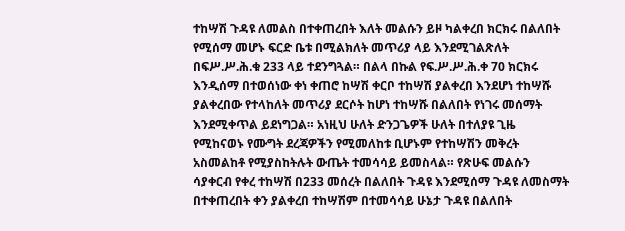ተከሣሽ ጉዳዩ ለመልስ በተቀጠረበት እለት መልሱን ይዞ ካልቀረበ ክርክሩ በልለበት የሚሰማ መሆኑ ፍርድ ቤቱ በሚልክለት መጥሪያ ላይ እንደሚገልጽለት በፍሥ.ሥ.ሕ.ቁ 233 ላይ ተደንግጓል። በልላ በኩል የፍ.ሥ.ሥ.ሕ.ቀ 70 ክርክሩ እንዲሰማ በተወሰነው ቀነ ቀጠሮ ከሣሽ ቀርቦ ተከሣሽ ያልቀረበ እንደሆነ ተከሣሹ ያልቀረበው የተላከለት መጥሪያ ደርሶት ከሆነ ተከሣሹ በልለበት የነገሩ መሰማት እንደሚቀጥል ይደነግጋል። አነዚህ ሁለት ድንጋጌዎች ሁለት በተለያዩ ጊዜ የሚከናወኑ የሙግት ደረጃዎችን የሚመለከቱ ቢሆኑም የተከሣሽን መቅረት አስመልከቶ የሚያስከትሉት ውጤት ተመሳሳይ ይመስላል። የጽሁፍ መልሱን ሳያቀርብ የቀረ ተከሣሽ በ233 መሰረት በልለበት ጉዳዩ እንደሚሰማ ጉዳዩ ለመስማት በተቀጠረበት ቀን ያልቀረበ ተከሣሽም በተመሳሳይ ሁኔታ ጉዳዩ በልለበት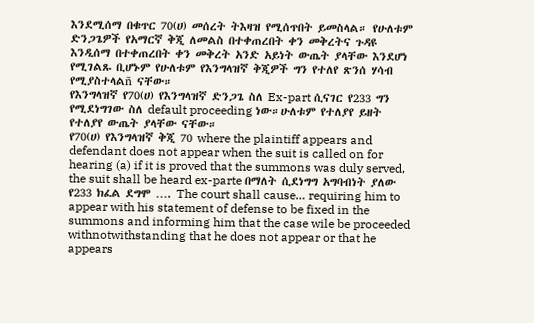እንደሚሰማ በቁጥር 70(ሀ) መሰረት ትእዛዝ የሚሰጥበት ይመስላል። የሁለቱም ድንጋጌዎች የአማርኛ ቅጂ ለመልስ በተቀጠረበት ቀን መቅረትና ጉዳዩ እንዲሰማ በተቀጠረበት ቀን መቅረት አንድ አይነት ውጤት ያላቸው እንደሆነ የሚገልጹ ቢሆኑም የሁለቱም የእንግላዝኛ ቅጂዎች ግን የተለየ ጽንሰ ሃሳብ የሚያስተላልñ ናቸው።
የእንግላዝኛ የ70(ሀ) የእንግላዝኛ ድንጋጌ ስለ Ex-part ሲናገር የ233 ግን የሚደነግገው ስለ default proceeding ነው።ሁለቱም የተለያየ ይዘት የተለያየ ውጤት ያላቸው ናቸው።
የ70(ሀ) የእንግላዝኛ ቅጂ 70 where the plaintiff appears and defendant does not appear when the suit is called on for hearing (a) if it is proved that the summons was duly served, the suit shall be heard ex-parte በማለት ሲደነግግ አግባብነት ያለው የ233 ክፈል ደግሞ …. The court shall cause… requiring him to appear with his statement of defense to be fixed in the summons and informing him that the case wile be proceeded withnotwithstanding that he does not appear or that he appears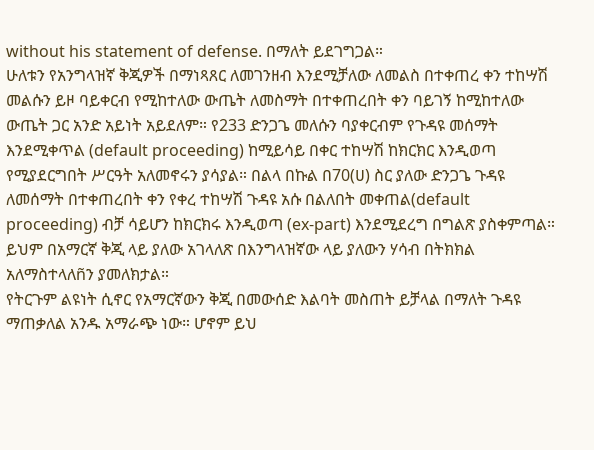without his statement of defense. በማለት ይደገግጋል።
ሁለቱን የአንግላዝኛ ቅጂዎች በማነጻጸር ለመገንዘብ እንደሚቻለው ለመልስ በተቀጠረ ቀን ተከሣሽ መልሱን ይዞ ባይቀርብ የሚከተለው ውጤት ለመስማት በተቀጠረበት ቀን ባይገኝ ከሚከተለው ውጤት ጋር አንድ አይነት አይደለም። የ233 ድንጋጌ መለሱን ባያቀርብም የጉዳዩ መሰማት እንደሚቀጥል (default proceeding) ከሚይሳይ በቀር ተከሣሽ ከክርክር እንዲወጣ የሚያደርግበት ሥርዓት አለመኖሩን ያሳያል። በልላ በኩል በ70(ሀ) ስር ያለው ድንጋጌ ጉዳዩ ለመሰማት በተቀጠረበት ቀን የቀረ ተከሣሽ ጉዳዩ አሱ በልለበት መቀጠል(default proceeding) ብቻ ሳይሆን ከክርክሩ እንዲወጣ (ex-part) እንደሚደረግ በግልጽ ያስቀምጣል። ይህም በአማርኛ ቅጂ ላይ ያለው አገላለጽ በእንግላዝኛው ላይ ያለውን ሃሳብ በትክክል አለማስተላለñን ያመለክታል።
የትርጉም ልዩነት ሲኖር የአማርኛውን ቅጂ በመውሰድ እልባት መስጠት ይቻላል በማለት ጉዳዩ ማጠቃለል አንዱ አማራጭ ነው። ሆኖም ይህ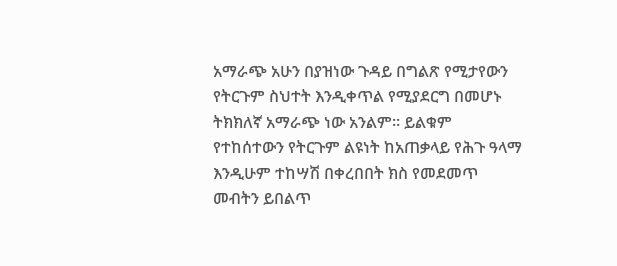አማራጭ አሁን በያዝነው ጉዳይ በግልጽ የሚታየውን የትርጉም ስህተት እንዲቀጥል የሚያደርግ በመሆኑ ትክክለኛ አማራጭ ነው አንልም። ይልቁም የተከሰተውን የትርጉም ልዩነት ከአጠቃላይ የሕጉ ዓላማ እንዲሁም ተከሣሽ በቀረበበት ክስ የመደመጥ መብትን ይበልጥ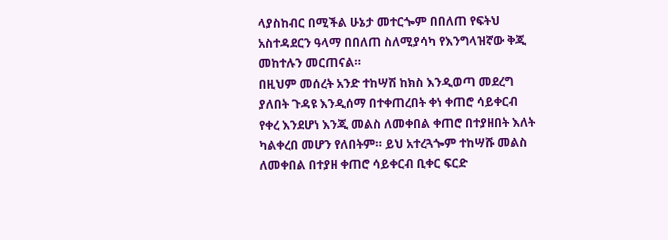ላያስከብር በሚችል ሁኔታ መተርጐም በበለጠ የፍትህ አስተዳደርን ዓላማ በበለጠ ስለሚያሳካ የእንግላዝኛው ቅጂ መከተሉን መርጠናል።
በዚህም መሰረት አንድ ተከሣሽ ከክስ እንዲወጣ መደረግ ያለበት ጉዳዩ እንዲሰማ በተቀጠረበት ቀነ ቀጠሮ ሳይቀርብ የቀረ እንደሆነ እንጂ መልስ ለመቀበል ቀጠሮ በተያዘበት እለት ካልቀረበ መሆን የለበትም። ይህ አተረጓጐም ተከሣሹ መልስ ለመቀበል በተያዘ ቀጠሮ ሳይቀርብ ቢቀር ፍርድ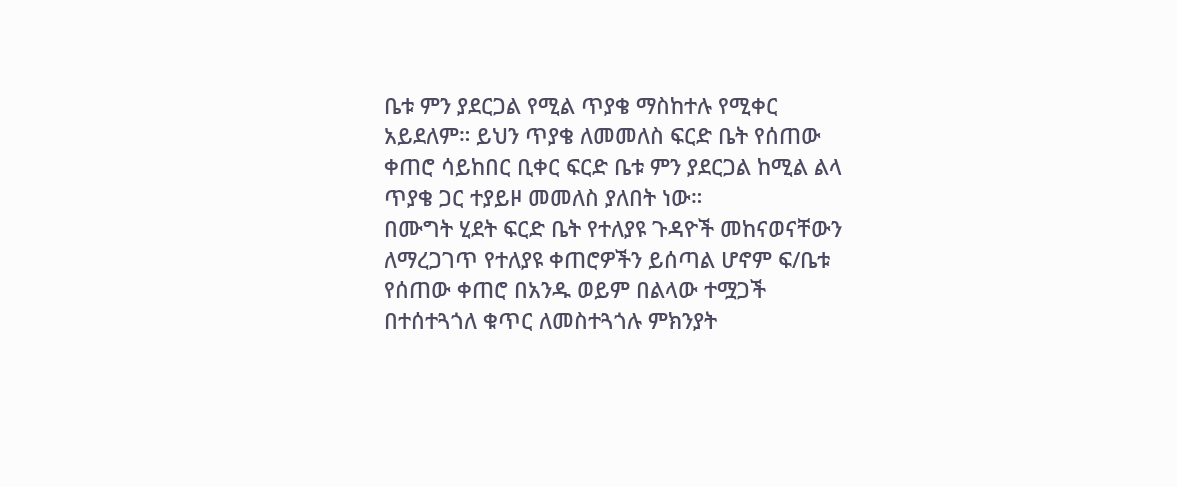ቤቱ ምን ያደርጋል የሚል ጥያቄ ማስከተሉ የሚቀር አይደለም። ይህን ጥያቄ ለመመለስ ፍርድ ቤት የሰጠው ቀጠሮ ሳይከበር ቢቀር ፍርድ ቤቱ ምን ያደርጋል ከሚል ልላ ጥያቄ ጋር ተያይዞ መመለስ ያለበት ነው።
በሙግት ሂደት ፍርድ ቤት የተለያዩ ጉዳዮች መከናወናቸውን ለማረጋገጥ የተለያዩ ቀጠሮዎችን ይሰጣል ሆኖም ፍ/ቤቱ የሰጠው ቀጠሮ በአንዱ ወይም በልላው ተሟጋች በተሰተጓጎለ ቁጥር ለመስተጓጎሉ ምክንያት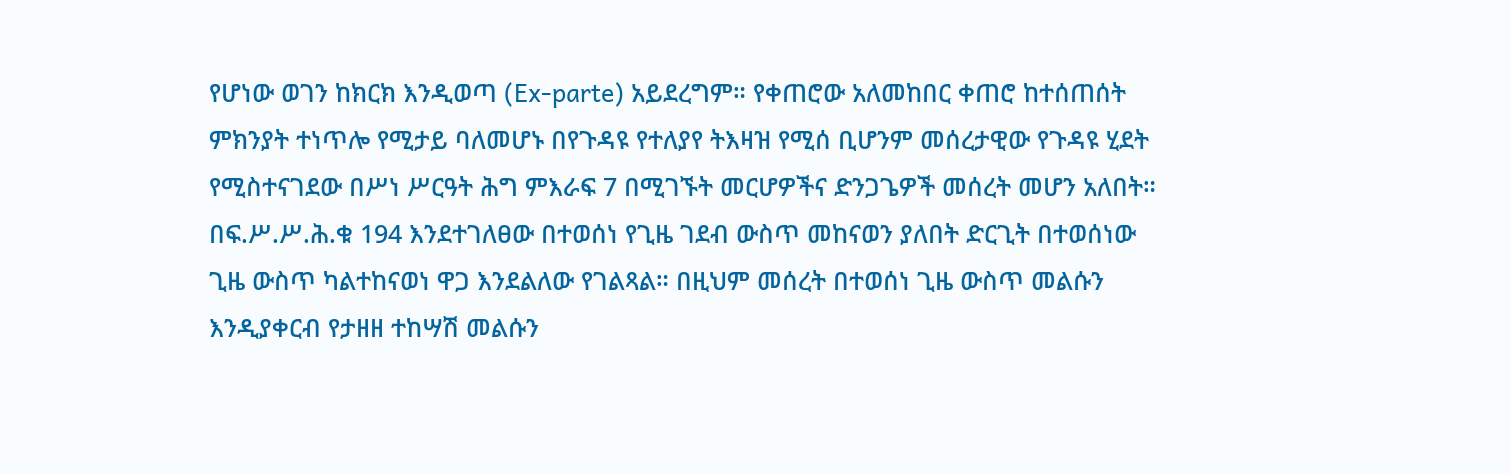የሆነው ወገን ከክርክ እንዲወጣ (Ex-parte) አይደረግም። የቀጠሮው አለመከበር ቀጠሮ ከተሰጠሰት ምክንያት ተነጥሎ የሚታይ ባለመሆኑ በየጉዳዩ የተለያየ ትእዛዝ የሚሰ ቢሆንም መሰረታዊው የጉዳዩ ሂደት የሚስተናገደው በሥነ ሥርዓት ሕግ ምእራፍ 7 በሚገኙት መርሆዎችና ድንጋጌዎች መሰረት መሆን አለበት። በፍ.ሥ.ሥ.ሕ.ቁ 194 እንደተገለፀው በተወሰነ የጊዜ ገደብ ውስጥ መከናወን ያለበት ድርጊት በተወሰነው ጊዜ ውስጥ ካልተከናወነ ዋጋ እንደልለው የገልጻል። በዚህም መሰረት በተወሰነ ጊዜ ውስጥ መልሱን እንዲያቀርብ የታዘዘ ተከሣሽ መልሱን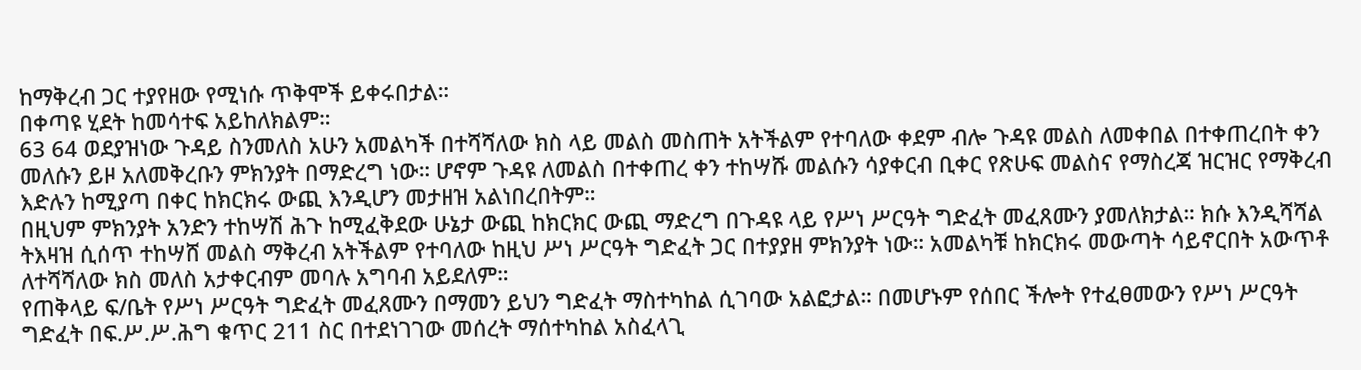ከማቅረብ ጋር ተያየዘው የሚነሱ ጥቅሞች ይቀሩበታል።
በቀጣዩ ሂደት ከመሳተፍ አይከለክልም።
63 64 ወደያዝነው ጉዳይ ስንመለስ አሁን አመልካች በተሻሻለው ክስ ላይ መልስ መስጠት አትችልም የተባለው ቀደም ብሎ ጉዳዩ መልስ ለመቀበል በተቀጠረበት ቀን መለሱን ይዞ አለመቅረቡን ምክንያት በማድረግ ነው። ሆኖም ጉዳዩ ለመልስ በተቀጠረ ቀን ተከሣሹ መልሱን ሳያቀርብ ቢቀር የጽሁፍ መልስና የማስረጃ ዝርዝር የማቅረብ እድሉን ከሚያጣ በቀር ከክርክሩ ውጪ እንዲሆን መታዘዝ አልነበረበትም።
በዚህም ምክንያት አንድን ተከሣሽ ሕጉ ከሚፈቅደው ሁኔታ ውጪ ከክርክር ውጪ ማድረግ በጉዳዩ ላይ የሥነ ሥርዓት ግድፈት መፈጸሙን ያመለክታል። ክሱ እንዲሻሻል ትእዛዝ ሲሰጥ ተከሣሸ መልስ ማቅረብ አትችልም የተባለው ከዚህ ሥነ ሥርዓት ግድፈት ጋር በተያያዘ ምክንያት ነው። አመልካቹ ከክርክሩ መውጣት ሳይኖርበት አውጥቶ ለተሻሻለው ክስ መለስ አታቀርብም መባሉ አግባብ አይደለም።
የጠቅላይ ፍ/ቤት የሥነ ሥርዓት ግድፈት መፈጸሙን በማመን ይህን ግድፈት ማስተካከል ሲገባው አልፎታል። በመሆኑም የሰበር ችሎት የተፈፀመውን የሥነ ሥርዓት ግድፈት በፍ.ሥ.ሥ.ሕግ ቁጥር 211 ስር በተደነገገው መሰረት ማሰተካከል አስፈላጊ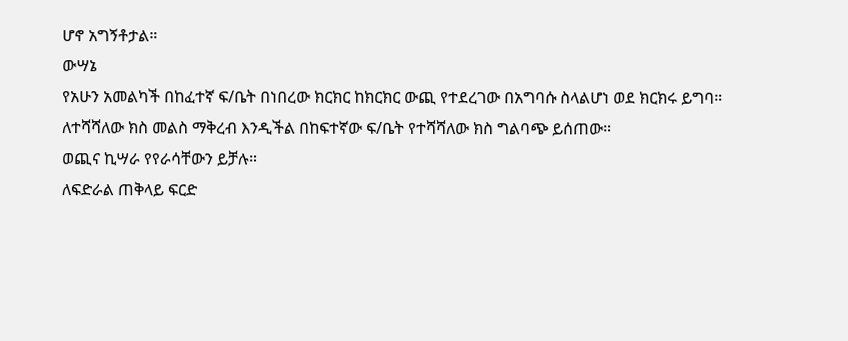ሆኖ አግኝቶታል።
ውሣኔ
የአሁን አመልካች በከፈተኛ ፍ/ቤት በነበረው ክርክር ከክርክር ውጪ የተደረገው በአግባሱ ስላልሆነ ወደ ክርክሩ ይግባ።
ለተሻሻለው ክስ መልስ ማቅረብ እንዲችል በከፍተኛው ፍ/ቤት የተሻሻለው ክስ ግልባጭ ይሰጠው።
ወጪና ኪሣራ የየራሳቸውን ይቻሉ።
ለፍድራል ጠቅላይ ፍርድ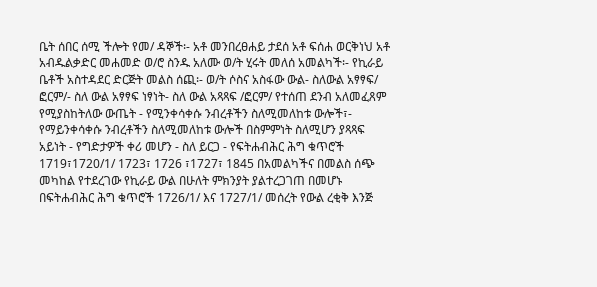ቤት ሰበር ሰሚ ችሎት የመ/ ዳኞች፡- አቶ መንበረፀሐይ ታደሰ አቶ ፍሰሐ ወርቅነህ አቶ አብዱልቃድር መሐመድ ወ/ሮ ስንዱ አለሙ ወ/ት ሂሩት መለሰ አመልካች፡- የኪራይ ቤቶች አስተዳደር ድርጅት መልስ ሰጪ፡- ወ/ት ሶስና አስፋው ውል- ስለውል አፃፃፍ/ ፎርም/- ስለ ውል አፃፃፍ ነፃነት- ስለ ውል አጻጻፍ /ፎርም/ የተሰጠ ደንብ አለመፈጸም የሚያስከትለው ውጤት - የሚንቀሳቀሱ ንብረቶችን ስለሚመለከቱ ውሎች፣- የማይንቀሳቀሱ ንብረቶችን ስለሚመለከቱ ውሎች በስምምነት ስለሚሆን ያጻጻፍ አይነት - የግድታዎች ቀሪ መሆን - ስለ ይርጋ - የፍትሐብሕር ሕግ ቁጥሮች 1719፣1720/1/ 1723፣ 1726 ፣1727፣ 1845 በአመልካችና በመልስ ሰጭ መካከል የተደረገው የኪራይ ውል በሁለት ምክንያት ያልተረጋገጠ በመሆኑ በፍትሐብሕር ሕግ ቁጥሮች 1726/1/ እና 1727/1/ መሰረት የውል ረቂቅ እንጅ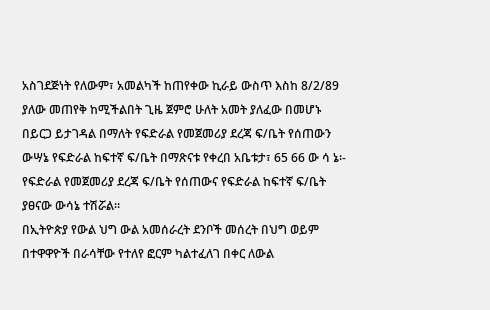አስገደጅነት የለውም፣ አመልካች ከጠየቀው ኪራይ ውስጥ እስከ 8/2/89 ያለው መጠየቅ ከሚችልበት ጊዜ ጀምሮ ሁለት አመት ያለፈው በመሆኑ በይርጋ ይታገዳል በማለት የፍድራል የመጀመሪያ ደረጃ ፍ/ቤት የሰጠውን ውሣኔ የፍድራል ከፍተኛ ፍ/ቤት በማጽናቱ የቀረበ አቤቱታ፣ 65 66 ው ሳ ኔ፡- የፍድራል የመጀመሪያ ደረጃ ፍ/ቤት የሰጠውና የፍድራል ከፍተኛ ፍ/ቤት ያፀናው ውሳኔ ተሽሯል።
በኢትዮጵያ የውል ህግ ውል አመሰራረት ደንቦች መሰረት በህግ ወይም በተዋዋዮች በራሳቸው የተለየ ፎርም ካልተፈለገ በቀር ለውል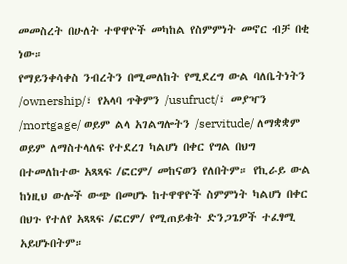መመስረት በሁለት ተዋዋዮች መካከል የስምምነት መኖር ብቻ በቂ ነው።
የማይንቀሳቀስ ንብረትን በሚመለከት የሚደረግ ውል ባለቤትነትን /ownership/፣ የአላባ ጥቅምን /usufruct/፣ መያዣን /mortgage/ ወይም ልላ አገልግሎትን /servitude/ ለማቋቋም ወይም ለማስተላለፍ የተደረገ ካልሆነ በቀር የግል በህግ በተመለከተው አጻጻፍ /ፎርም/ መከናወን የለበትም። የኪራይ ውል ከነዚህ ውሎች ውጭ በመሆኑ ከተዋዋዮች ስምምነት ካልሆነ በቀር በህጉ የተለየ አጻጻፍ /ፎርም/ የሚጠይቁት ድንጋጌዎች ተፈፃሚ አይሆኑበትም።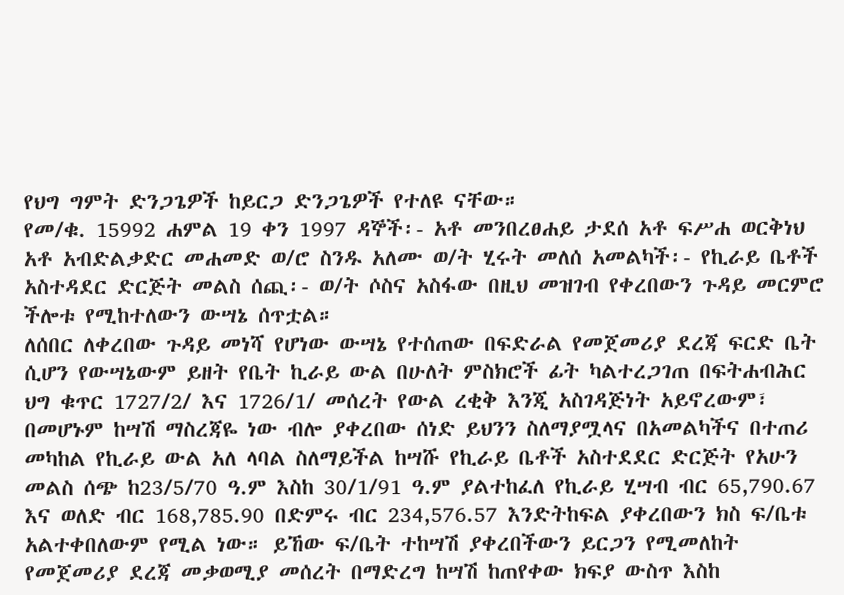የህግ ግምት ድንጋጌዎች ከይርጋ ድንጋጌዎች የተለዩ ናቸው።
የመ/ቁ. 15992 ሐምል 19 ቀን 1997 ዳኞች፡- አቶ መንበረፀሐይ ታደሰ አቶ ፍሥሐ ወርቅነህ አቶ አብድልቃድር መሐመድ ወ/ሮ ስንዱ አለሙ ወ/ት ሂሩት መለሰ አመልካች፡- የኪራይ ቤቶች አስተዳደር ድርጅት መልስ ሰጪ፡- ወ/ት ሶስና አስፋው በዚህ መዝገብ የቀረበውን ጉዳይ መርምሮ ችሎቱ የሚከተለውን ውሣኔ ሰጥቷል።
ለሰበር ለቀረበው ጉዳይ መነሻ የሆነው ውሣኔ የተሰጠው በፍድራል የመጀመሪያ ደረጃ ፍርድ ቤት ሲሆን የውሣኔውም ይዘት የቤት ኪራይ ውል በሁለት ምስክሮች ፊት ካልተረጋገጠ በፍትሐብሕር ህግ ቁጥር 1727/2/ እና 1726/1/ መሰረት የውል ረቂቅ እንጂ አስገዳጅነት አይኖረውም፣ በመሆኑም ከሣሽ ማስረጃዬ ነው ብሎ ያቀረበው ሰነድ ይህንን ስለማያሟላና በአመልካችና በተጠሪ መካከል የኪራይ ውል አለ ላባል ስለማይችል ከሣሹ የኪራይ ቤቶች አስተደደር ድርጅት የአሁን መልስ ሰጭ ከ23/5/70 ዓ.ም እስከ 30/1/91 ዓ.ም ያልተከፈለ የኪራይ ሂሣብ ብር 65,790.67 እና ወለድ ብር 168,785.90 በድምሩ ብር 234,576.57 እንድትከፍል ያቀረበውን ክስ ፍ/ቤቱ አልተቀበለውም የሚል ነው። ይኸው ፍ/ቤት ተከሣሽ ያቀረበችውን ይርጋን የሚመለከት የመጀመሪያ ደረጃ መቃወሚያ መሰረት በማድረግ ከሣሽ ከጠየቀው ክፍያ ውስጥ እስከ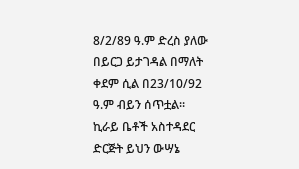8/2/89 ዓ.ም ድረስ ያለው በይርጋ ይታገዳል በማለት ቀደም ሲል በ23/10/92 ዓ.ም ብይን ሰጥቷል።
ኪራይ ቤቶች አስተዳደር ድርጅት ይህን ውሣኔ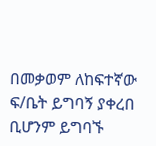በመቃወም ለከፍተኛው ፍ/ቤት ይግባኝ ያቀረበ ቢሆንም ይግባኙ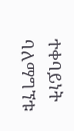ተቀባይነት ባለማግኘቱ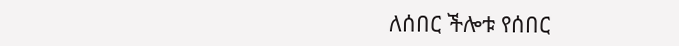ለሰበር ችሎቱ የሰበር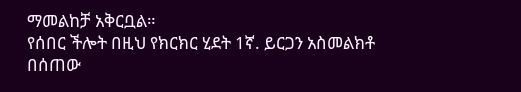ማመልከቻ አቅርቧል።
የሰበር ችሎት በዚህ የክርክር ሂደት 1ኛ. ይርጋን አስመልክቶ በሰጠው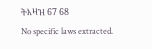ትእዛዝ 67 68
No specific laws extracted.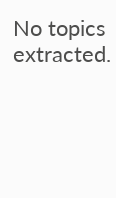No topics extracted.